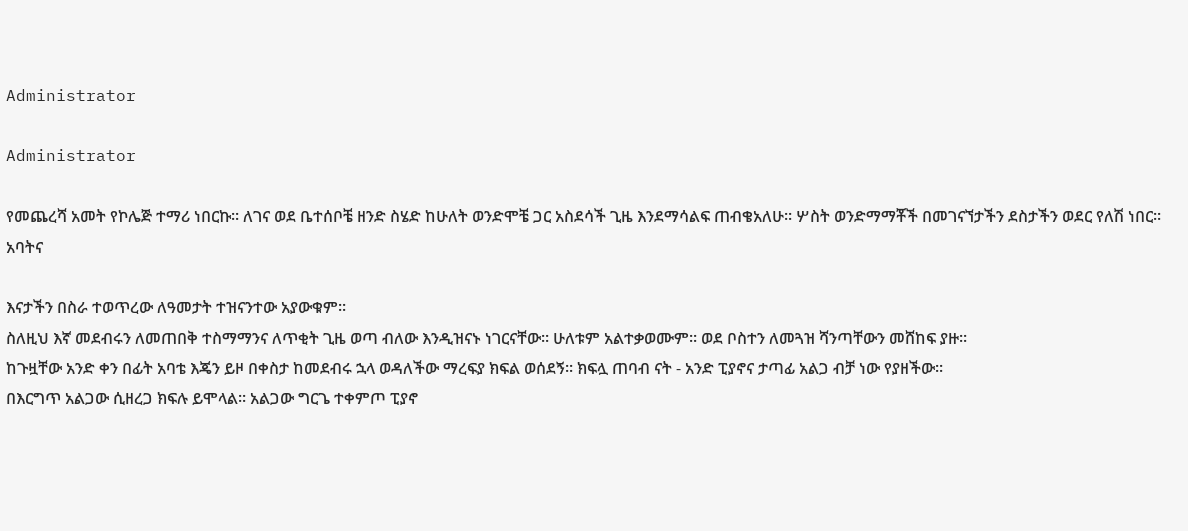Administrator

Administrator

የመጨረሻ አመት የኮሌጅ ተማሪ ነበርኩ፡፡ ለገና ወደ ቤተሰቦቼ ዘንድ ስሄድ ከሁለት ወንድሞቼ ጋር አስደሳች ጊዜ እንደማሳልፍ ጠብቄአለሁ፡፡ ሦስት ወንድማማቾች በመገናኘታችን ደስታችን ወደር የለሽ ነበር፡፡ አባትና

እናታችን በስራ ተወጥረው ለዓመታት ተዝናንተው አያውቁም፡፡
ስለዚህ እኛ መደብሩን ለመጠበቅ ተስማማንና ለጥቂት ጊዜ ወጣ ብለው እንዲዝናኑ ነገርናቸው፡፡ ሁለቱም አልተቃወሙም፡፡ ወደ ቦስተን ለመጓዝ ሻንጣቸውን መሸከፍ ያዙ፡፡
ከጉዟቸው አንድ ቀን በፊት አባቴ እጄን ይዞ በቀስታ ከመደብሩ ኋላ ወዳለችው ማረፍያ ክፍል ወሰደኝ፡፡ ክፍሏ ጠባብ ናት - አንድ ፒያኖና ታጣፊ አልጋ ብቻ ነው የያዘችው፡፡
በእርግጥ አልጋው ሲዘረጋ ክፍሉ ይሞላል፡፡ አልጋው ግርጌ ተቀምጦ ፒያኖ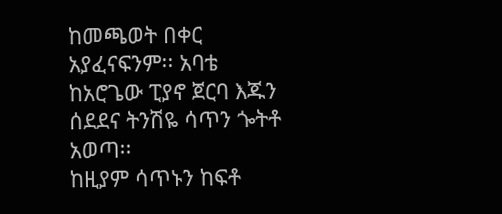ከመጫወት በቀር አያፈናፍንም፡፡ አባቴ ከአሮጌው ፒያኖ ጀርባ እጁን ሰደደና ትንሽዬ ሳጥን ጐትቶ አወጣ፡፡
ከዚያም ሳጥኑን ከፍቶ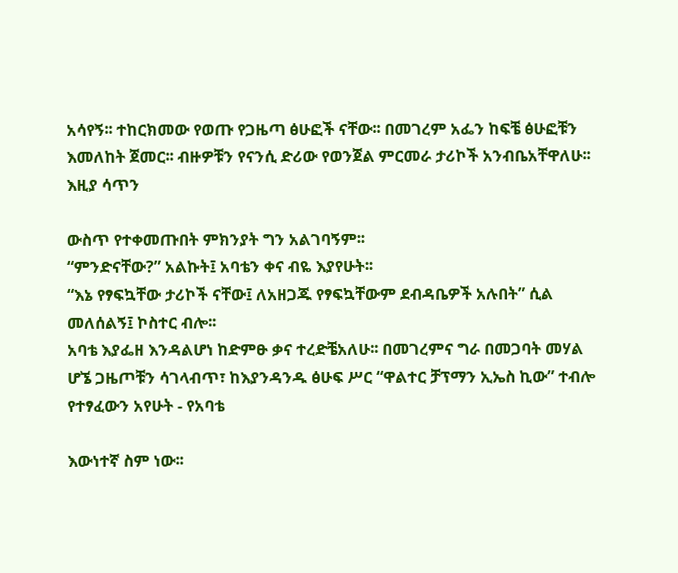አሳየኝ፡፡ ተከርክመው የወጡ የጋዜጣ ፅሁፎች ናቸው፡፡ በመገረም አፌን ከፍቼ ፅሁፎቹን እመለከት ጀመር፡፡ ብዙዎቹን የናንሲ ድሪው የወንጀል ምርመራ ታሪኮች አንብቤአቸዋለሁ፡፡ እዚያ ሳጥን

ውስጥ የተቀመጡበት ምክንያት ግን አልገባኝም፡፡
“ምንድናቸው?” አልኩት፤ አባቴን ቀና ብዬ እያየሁት፡፡
“እኔ የፃፍኳቸው ታሪኮች ናቸው፤ ለአዘጋጁ የፃፍኳቸውም ደብዳቤዎች አሉበት” ሲል መለሰልኝ፤ ኮስተር ብሎ፡፡
አባቴ እያፌዘ እንዳልሆነ ከድምፁ ቃና ተረድቼአለሁ፡፡ በመገረምና ግራ በመጋባት መሃል ሆኜ ጋዜጦቹን ሳገላብጥ፣ ከእያንዳንዱ ፅሁፍ ሥር “ዋልተር ቻፕማን ኢኤስ ኪው” ተብሎ የተፃፈውን አየሁት - የአባቴ

እውነተኛ ስም ነው፡፡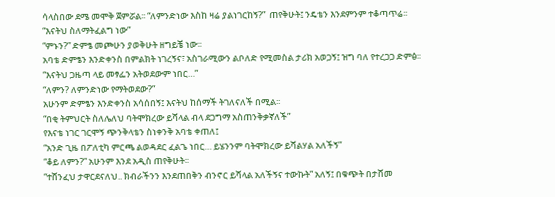ሳላስበው ደሜ መሞቅ ጀምሯል፡፡ “ለምንድነው እስከ ዛሬ ያልነገርከኝ?”  ጠየቅሁት፤ ንዴቴን እንደምንም ተቆጣጥሬ፡፡
“እናትህ ስለማትፈልግ ነው”
“ምኑን?” ድምፄ መጮሁን ያወቅሁት ዘግይቼ ነው፡፡
አባቴ ድምፄን እንድቀንስ በምልክት ነገረኝና፣ አስገራሚውን ልቦለድ የሚመስል ታሪክ አወጋኝ፤ ዝግ ባለ የተረጋጋ ድምፅ፡፡
“እናትህ ጋዜጣ ላይ መፃፌን አትወደውም ነበር…”
“ለምን? ለምንድነው የማትወደው?”
አሁንም ድምፄን እንድቀንስ አሳሰበኝ፤ እናትህ ከሰማች ትገለናለች በሚል፡፡
“በቂ ትምህርት ስለሌለህ ባትሞክረው ይሻላል ብላ ደጋግማ አስጠንቅቃኛለች”
የእናቴ ነገር ገርሞኝ ጭንቅላቴን ስነቀንቅ አባቴ ቀጠለ፤
“አንድ ጊዜ በፖለቲካ ምርጫ ልወዳደር ፈልጌ ነበር… ይሄንንም ባትሞክረው ይሻልሃል አለችኝ”
“ቆይ ለምን?” አሁንም እንደ አዲስ ጠየቅሁት፡፡
“ተሸንፈህ ታዋርደናለህ.. ክብራችንን እንደጠበቅን ብንኖር ይሻላል አለችኝና ተውኩት” አለኝ፤ በቁጭት በታሸመ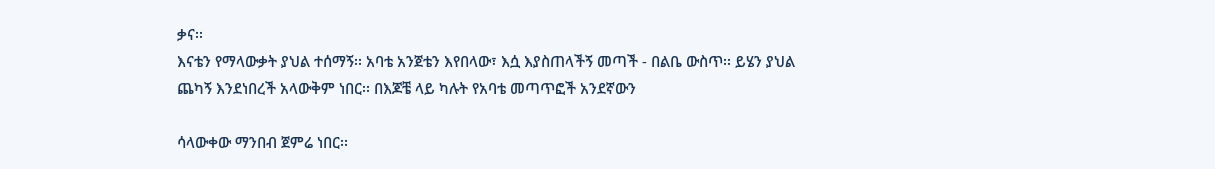ቃና፡፡
እናቴን የማላውቃት ያህል ተሰማኝ፡፡ አባቴ አንጀቴን እየበላው፣ እሷ እያስጠላችኝ መጣች - በልቤ ውስጥ፡፡ ይሄን ያህል ጨካኝ እንደነበረች አላውቅም ነበር፡፡ በእጆቼ ላይ ካሉት የአባቴ መጣጥፎች አንደኛውን

ሳላውቀው ማንበብ ጀምሬ ነበር፡፡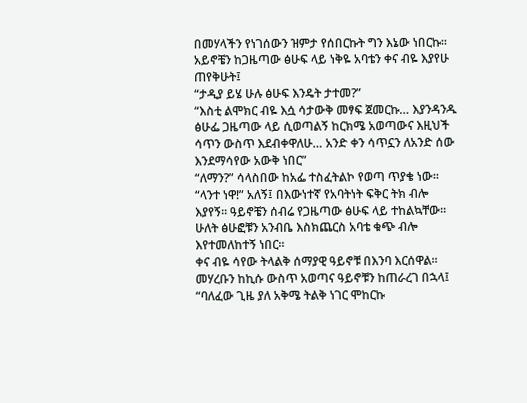በመሃላችን የነገሰውን ዝምታ የሰበርኩት ግን እኔው ነበርኩ፡፡ አይኖቼን ከጋዜጣው ፅሁፍ ላይ ነቅዬ አባቴን ቀና ብዬ እያየሁ ጠየቅሁት፤
“ታዲያ ይሄ ሁሉ ፅሁፍ እንዴት ታተመ?”
“እስቲ ልሞክር ብዬ እሷ ሳታውቅ መፃፍ ጀመርኩ… እያንዳንዱ ፅሁፌ ጋዜጣው ላይ ሲወጣልኝ ከርክሜ አወጣውና እዚህች ሳጥን ውስጥ እደብቀዋለሁ… አንድ ቀን ሳጥኗን ለአንድ ሰው እንደማሳየው አውቅ ነበር”
“ለማን?” ሳላስበው ከአፌ ተስፈትልኮ የወጣ ጥያቄ ነው፡፡
“ላንተ ነዋ!” አለኝ፤ በእውነተኛ የአባትነት ፍቅር ትክ ብሎ እያየኝ፡፡ ዓይኖቼን ሰብሬ የጋዜጣው ፅሁፍ ላይ ተከልኳቸው፡፡ ሁለት ፅሁፎቹን አንብቤ እስክጨርስ አባቴ ቁጭ ብሎ እየተመለከተኝ ነበር፡፡
ቀና ብዬ ሳየው ትላልቅ ሰማያዊ ዓይኖቹ በእንባ እርሰዋል፡፡ መሃረቡን ከኪሱ ውስጥ አወጣና ዓይኖቹን ከጠራረገ በኋላ፤ “ባለፈው ጊዜ ያለ አቅሜ ትልቅ ነገር ሞከርኩ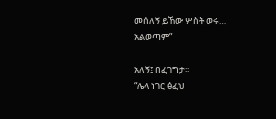መሰለኝ ይኸው ሦስት ወሩ… አልወጣም”

አለኝ፤ በፈገግታ፡፡
“ሌላ ነገር ፅፈህ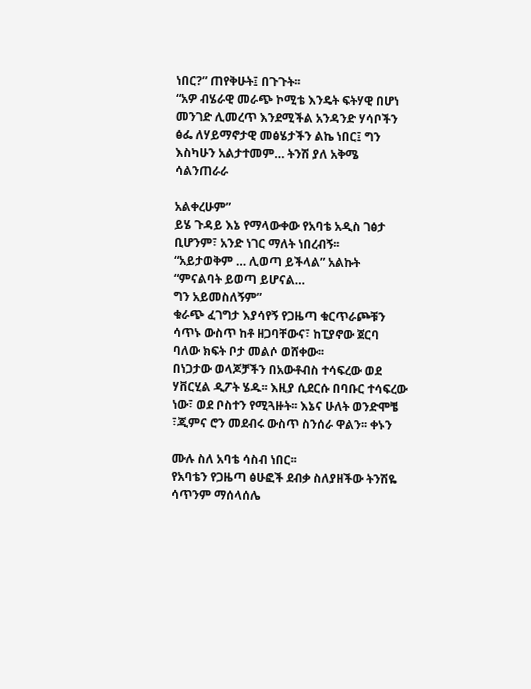ነበር?” ጠየቅሁት፤ በጉጉት፡፡
“አዎ ብሄራዊ መራጭ ኮሚቴ እንዴት ፍትሃዊ በሆነ መንገድ ሊመረጥ እንደሚችል አንዳንድ ሃሳቦችን ፅፌ ለሃይማኖታዊ መፅሄታችን ልኬ ነበር፤ ግን እስካሁን አልታተመም… ትንሽ ያለ አቅሜ ሳልንጠራራ

አልቀረሁም”
ይሄ ጉዳይ እኔ የማላውቀው የአባቴ አዲስ ገፅታ ቢሆንም፣ አንድ ነገር ማለት ነበረብኝ፡፡
“አይታወቅም … ሊወጣ ይችላል” አልኩት
“ምናልባት ይወጣ ይሆናል…
ግን አይመስለኝም”
ቁራጭ ፈገግታ እያሳየኝ የጋዜጣ ቁርጥራጮቹን ሳጥኑ ውስጥ ከቶ ዘጋባቸውና፣ ከፒያኖው ጀርባ ባለው ክፍት ቦታ መልሶ ወሸቀው፡፡
በነጋታው ወላጆቻችን በአውቶብስ ተሳፍረው ወደ ሃቨርሂል ዲፖት ሄዱ፡፡ እዚያ ሲደርሱ በባቡር ተሳፍረው ነው፣ ወደ ቦስተን የሚጓዙት፡፡ እኔና ሁለት ወንድሞቼ ፣ጂምና ሮን መደብሩ ውስጥ ስንሰራ ዋልን፡፡ ቀኑን

ሙሉ ስለ አባቴ ሳስብ ነበር፡፡
የአባቴን የጋዜጣ ፅሁፎች ደብቃ ስለያዘችው ትንሽዬ ሳጥንም ማሰላሰሌ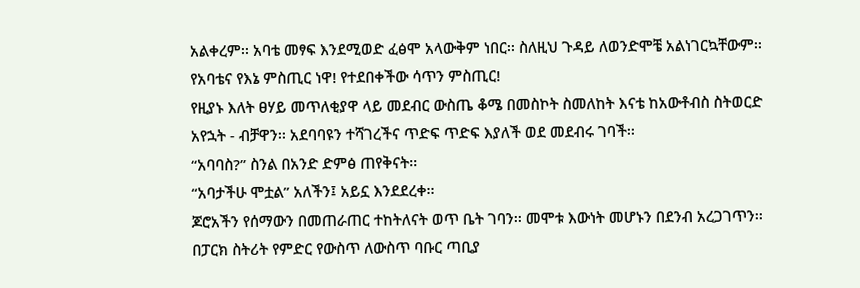አልቀረም፡፡ አባቴ መፃፍ እንደሚወድ ፈፅሞ አላውቅም ነበር፡፡ ስለዚህ ጉዳይ ለወንድሞቼ አልነገርኳቸውም፡፡
የአባቴና የእኔ ምስጢር ነዋ! የተደበቀችው ሳጥን ምስጢር!
የዚያኑ እለት ፀሃይ መጥለቂያዋ ላይ መደብር ውስጤ ቆሜ በመስኮት ስመለከት እናቴ ከአውቶብስ ስትወርድ አየኋት - ብቻዋን፡፡ አደባባዩን ተሻገረችና ጥድፍ ጥድፍ እያለች ወደ መደብሩ ገባች፡፡
“አባባስ?” ስንል በአንድ ድምፅ ጠየቅናት፡፡
“አባታችሁ ሞቷል” አለችን፤ አይኗ እንደደረቀ፡፡
ጆሮአችን የሰማውን በመጠራጠር ተከትለናት ወጥ ቤት ገባን፡፡ መሞቱ እውነት መሆኑን በደንብ አረጋገጥን፡፡ በፓርክ ስትሪት የምድር የውስጥ ለውስጥ ባቡር ጣቢያ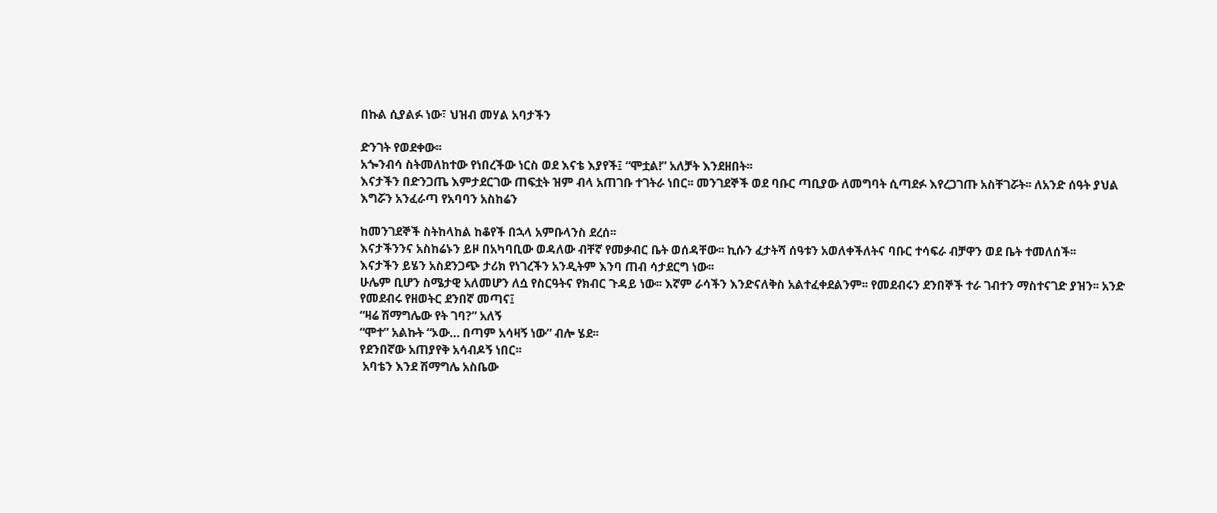በኩል ሲያልፉ ነው፣ ህዝብ መሃል አባታችን

ድንገት የወደቀው፡፡
አጐንብሳ ስትመለከተው የነበረችው ነርስ ወደ እናቴ እያየች፤ “ሞቷል!” አለቻት እንደዘበት፡፡
እናታችን በድንጋጤ እምታደርገው ጠፍቷት ዝም ብላ አጠገቡ ተገትራ ነበር፡፡ መንገደኞች ወደ ባቡር ጣቢያው ለመግባት ሲጣደፉ እየረጋገጡ አስቸገሯት፡፡ ለአንድ ሰዓት ያህል እግሯን አንፈራጣ የአባባን አስከሬን

ከመንገደኞች ስትከላከል ከቆየች በኋላ አምቡላንስ ደረሰ፡፡
እናታችንንና አስከሬኑን ይዞ በአካባቢው ወዳለው ብቸኛ የመቃብር ቤት ወሰዳቸው፡፡ ኪሱን ፈታትሻ ሰዓቱን አወለቀችለትና ባቡር ተሳፍራ ብቻዋን ወደ ቤት ተመለሰች፡፡
እናታችን ይሄን አስደንጋጭ ታሪክ የነገረችን አንዲትም እንባ ጠብ ሳታደርግ ነው፡፡
ሁሌም ቢሆን ስሜታዊ አለመሆን ለሷ የስርዓትና የክብር ጉዳይ ነው፡፡ እኛም ራሳችን እንድናለቅስ አልተፈቀደልንም፡፡ የመደብሩን ደንበኞች ተራ ገብተን ማስተናገድ ያዝን፡፡ አንድ የመደብሩ የዘወትር ደንበኛ መጣና፤
“ዛሬ ሽማግሌው የት ገባ?” አለኝ
“ሞተ” አልኩት “ኦው… በጣም አሳዛኝ ነው” ብሎ ሄደ፡፡
የደንበኛው አጠያየቅ አሳብዶኝ ነበር፡፡
 አባቴን እንደ ሽማግሌ አስቤው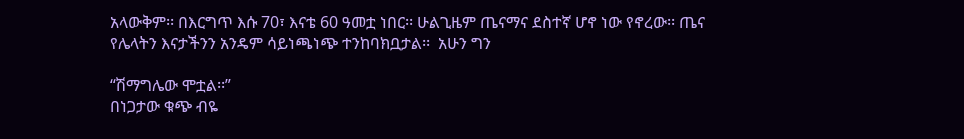አላውቅም፡፡ በእርግጥ እሱ 70፣ እናቴ 60 ዓመቷ ነበር፡፡ ሁልጊዜም ጤናማና ደስተኛ ሆኖ ነው የኖረው፡፡ ጤና የሌላትን እናታችንን አንዴም ሳይነጫነጭ ተንከባክቧታል፡፡  አሁን ግን

“ሽማግሌው ሞቷል፡፡”
በነጋታው ቁጭ ብዬ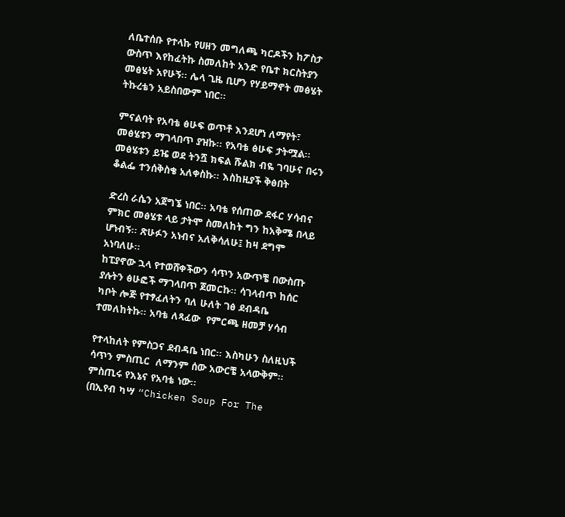ለቤተሰቡ የተላኩ የሀዘን መግለጫ ካርዶችን ከፖስታ ውስጥ እየከፈትኩ ስመለከት አንድ የቤተ ክርስትያን መፅሄት አየሁኝ፡፡ ሌላ ጊዜ ቢሆን የሃይማኖት መፅሄት ትኩረቴን አይስበውም ነበር፡፡

ምናልባት የአባቴ ፅሁፍ ወጥቶ እንደሆነ ለማየት፣ መፅሄቱን ማገላበጥ ያዝኩ፡፡ የአባቴ ፅሁፍ ታትሟል፡፡ መፅሄቱን ይዤ ወደ ትንሿ ክፍል ሹልክ ብዬ ገባሁና በሩን ቆልፌ ተንሰቅስቄ አለቀስኩ፡፡ እስከዚያች ቅፅበት

ድረስ ራሴን አጀግኜ ነበር፡፡ አባቴ የሰጠው ደፋር ሃሳብና ምክር መፅሄቱ ላይ ታትሞ ስመለከት ግን ከአቅሜ በላይ ሆነብኝ፡፡ ጽሁፉን አነብና አለቅሳለሁ፤ ከዛ ደግሞ አነባለሁ፡፡
ከፒያኖው ኋላ የተወሸቀችውን ሳጥን አውጥቼ በውስጡ ያሉትን ፅሁፎች ማገላበጥ ጀመርኩ፡፡ ሳገላብጥ ከሰር ካቦት ሎጅ የተፃፈለትን ባለ ሁለት ገፅ ደብዳቤ ተመለከትኩ፡፡ አባቴ ለጻፈው  የምርጫ ዘመቻ ሃሳብ

የተላከለት የምስጋና ደብዳቤ ነበር፡፡ እስካሁን ስለዚህች ሳጥን ምስጢር  ለማንም ሰው አውርቼ አላውቅም፡፡ ምስጢሩ የእኔና የአባቴ ነው፡፡
(በኢየብ ካሣ “Chicken Soup For The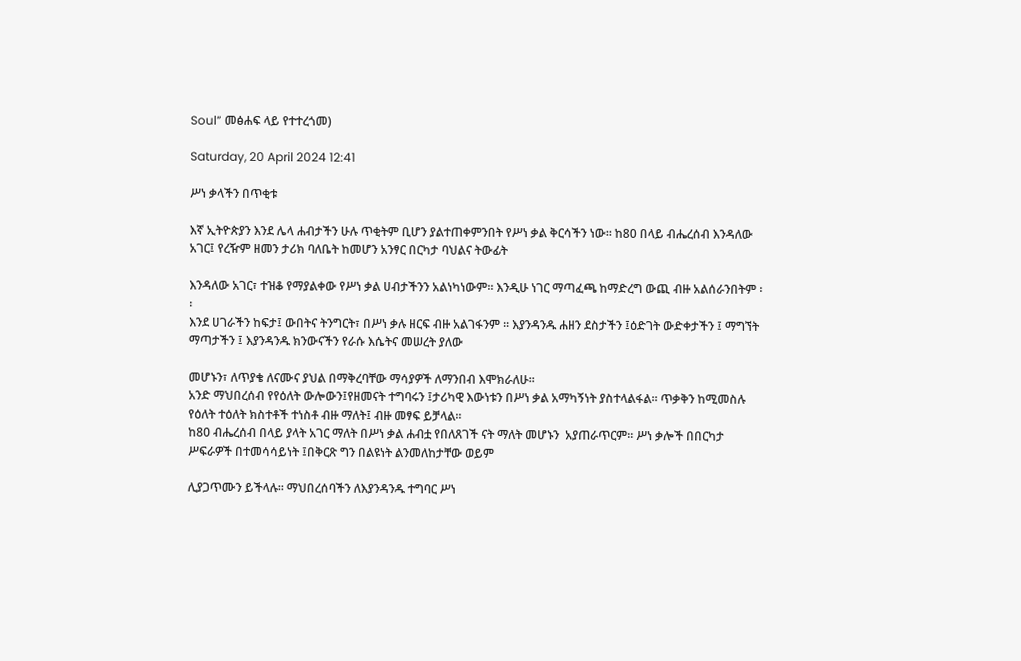Soul” መፅሐፍ ላይ የተተረጎመ)

Saturday, 20 April 2024 12:41

ሥነ ቃላችን በጥቂቱ

እኛ ኢትዮጵያን እንደ ሌላ ሐብታችን ሁሉ ጥቂትም ቢሆን ያልተጠቀምንበት የሥነ ቃል ቅርሳችን ነው፡፡ ከ80 በላይ ብሔረሰብ እንዳለው አገር፤ የረዥም ዘመን ታሪክ ባለቤት ከመሆን አንፃር በርካታ ባህልና ትውፊት

እንዳለው አገር፣ ተዝቆ የማያልቀው የሥነ ቃል ሀብታችንን አልነካነውም፡፡ እንዲሁ ነገር ማጣፈጫ ከማድረግ ውጪ ብዙ አልሰራንበትም ፡፡
እንደ ሀገራችን ከፍታ፤ ውበትና ትንግርት፣ በሥነ ቃሉ ዘርፍ ብዙ አልገፋንም ፡፡ እያንዳንዱ ሐዘን ደስታችን ፤ዕድገት ውድቀታችን ፤ ማግኘት ማጣታችን ፤ እያንዳንዱ ክንውናችን የራሱ እሴትና መሠረት ያለው

መሆኑን፣ ለጥያቄ ለናሙና ያህል በማቅረባቸው ማሳያዎች ለማንበብ እሞክራለሁ፡፡
አንድ ማህበረሰብ የየዕለት ውሎውን፤የዘመናት ተግባሩን ፤ታሪካዊ እውነቱን በሥነ ቃል አማካኝነት ያስተላልፋል፡፡ ጥቃቅን ከሚመስሉ የዕለት ተዕለት ክስተቶች ተነስቶ ብዙ ማለት፤ ብዙ መፃፍ ይቻላል፡፡
ከ80 ብሔረሰብ በላይ ያላት አገር ማለት በሥነ ቃል ሐብቷ የበለጸገች ናት ማለት መሆኑን  አያጠራጥርም፡፡ ሥነ ቃሎች በበርካታ ሥፍራዎች በተመሳሳይነት ፤በቅርጽ ግን በልዩነት ልንመለከታቸው ወይም

ሊያጋጥሙን ይችላሉ፡፡ ማህበረሰባችን ለእያንዳንዱ ተግባር ሥነ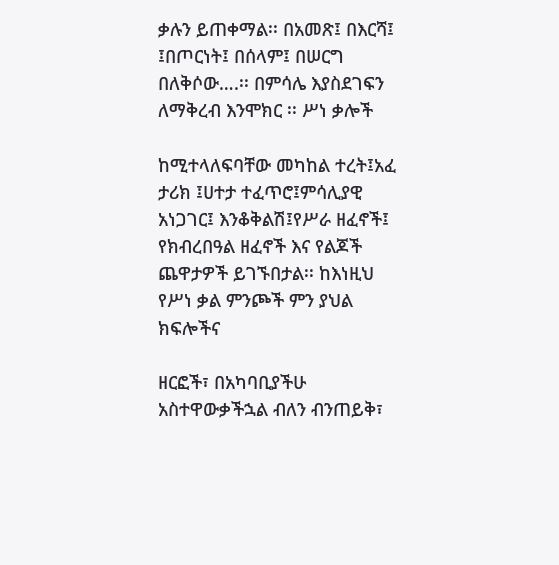ቃሉን ይጠቀማል፡፡ በአመጽ፤ በእርሻ፤ ፤በጦርነት፤ በሰላም፤ በሠርግ በለቅሶው….፡፡ በምሳሌ እያስደገፍን ለማቅረብ እንሞክር ፡፡ ሥነ ቃሎች

ከሚተላለፍባቸው መካከል ተረት፤አፈ ታሪክ ፤ሀተታ ተፈጥሮ፤ምሳሊያዊ አነጋገር፤ እንቆቅልሽ፤የሥራ ዘፈኖች፤ የክብረበዓል ዘፈኖች እና የልጆች ጨዋታዎች ይገኙበታል፡፡ ከእነዚህ የሥነ ቃል ምንጮች ምን ያህል ክፍሎችና

ዘርፎች፣ በአካባቢያችሁ  አስተዋውቃችኋል ብለን ብንጠይቅ፣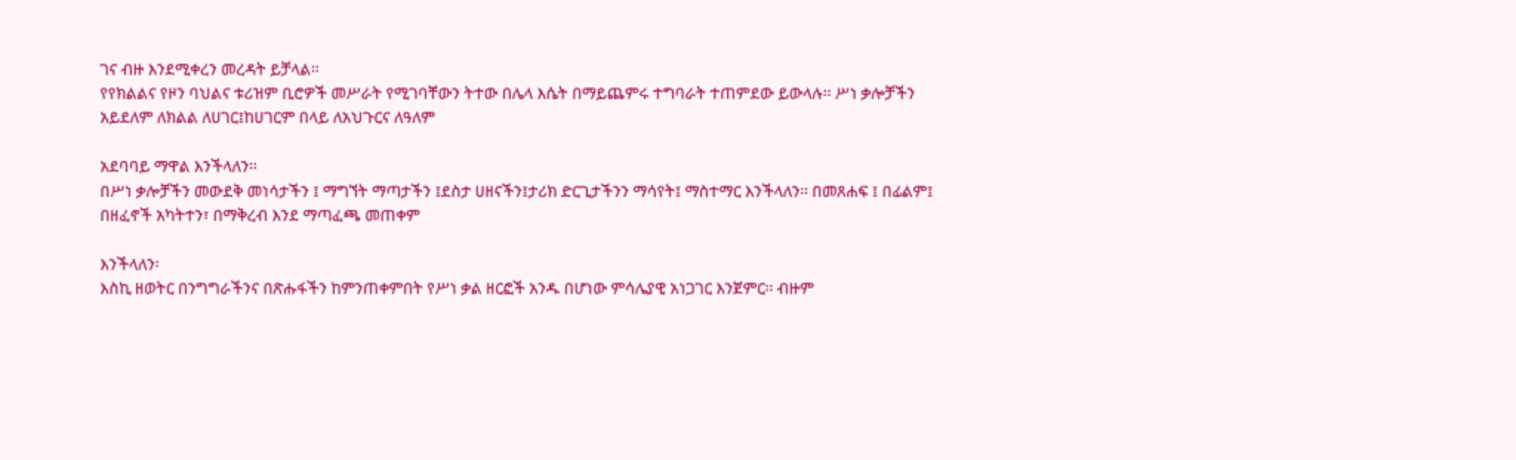ገና ብዙ እንደሚቀረን መረዳት ይቻላል፡፡
የየክልልና የዞን ባህልና ቱሪዝም ቢሮዎች መሥራት የሚገባቸውን ትተው በሌላ እሴት በማይጨምሩ ተግባራት ተጠምደው ይውላሉ፡፡ ሥነ ቃሎቻችን አይደለም ለክልል ለሀገር፤ከሀገርም በላይ ለአህጉርና ለዓለም

አደባባይ ማዋል እንችላለን፡፡
በሥነ ቃሎቻችን መውደቅ መነሳታችን ፤ ማግኘት ማጣታችን ፤ደስታ ሀዘናችን፤ታሪክ ድርጊታችንን ማሳየት፤ ማስተማር እንችላለን፡፡ በመጸሐፍ ፤ በፊልም፤ በዘፈኖች አካትተን፣ በማቅረብ እንደ ማጣፈጫ መጠቀም

እንችላለን፡
እስኪ ዘወትር በንግግራችንና በጽሑፋችን ከምንጠቀምበት የሥነ ቃል ዘርፎች አንዱ በሆነው ምሳሌያዊ አነጋገር እንጀምር፡፡ ብዙም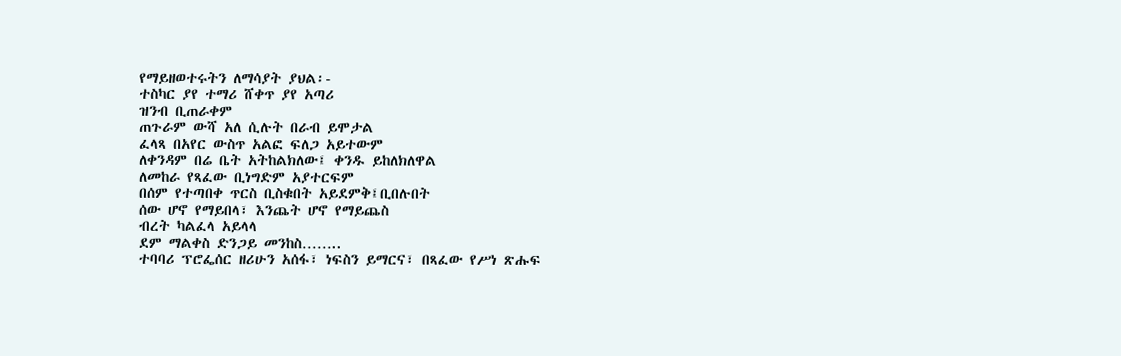የማይዘወተሩትን ለማሳያት ያህል፡-
ተስካር ያየ ተማሪ ሸቀጥ ያየ አጣሪ
ዝንብ ቢጠራቀም
ጠጉራም ውሻ አለ ሲሉት በራብ ይሞታል
ፈላጻ በአየር ውስጥ አልፎ ፍለጋ አይተውም
ለቀንዳም በሬ ቤት አትከልክለው፤ ቀንዱ ይከለክለዋል
ለመከራ የጻፈው ቢነግድም አያተርፍም
በሰም የተጣበቀ ጥርስ ቢስቁበት አይደምቅ፤ቢበሉበት
ሰው ሆኖ የማይበላ፣ እንጨት ሆኖ የማይጨስ
ብረት ካልፈላ አይላላ
ደም ማልቀስ ድንጋይ መንከስ……..
ተባባሪ ፕሮፌሰር ዘሪሁን አሰፋ፣ ነፍስን ይማርና፣ በጻፈው የሥነ ጽሑፍ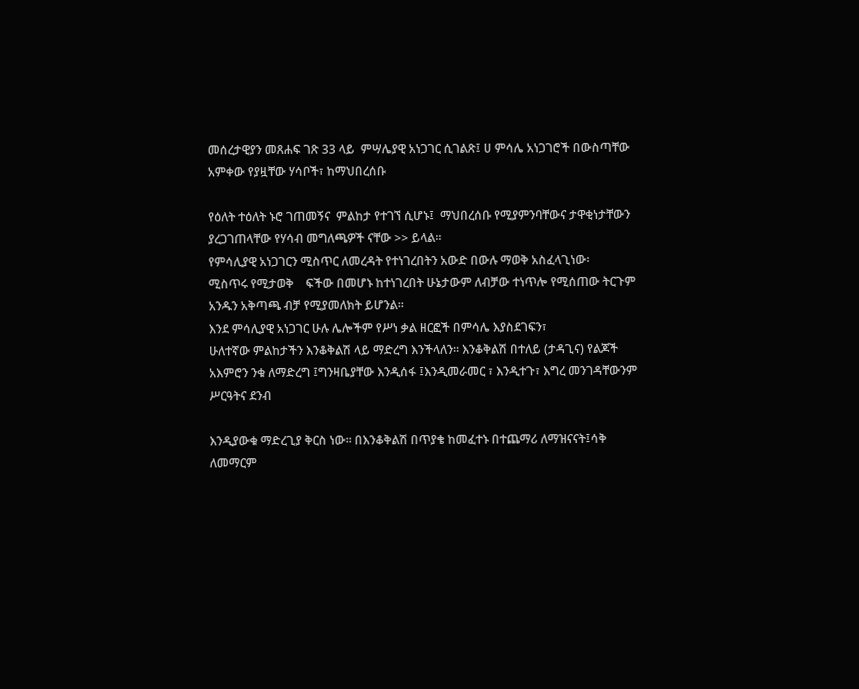መሰረታዊያን መጸሐፍ ገጽ 33 ላይ  ምሣሌያዊ አነጋገር ሲገልጽ፤ ሀ ምሳሌ አነጋገሮች በውስጣቸው አምቀው የያዟቸው ሃሳቦች፣ ከማህበረሰቡ

የዕለት ተዕለት ኑሮ ገጠመኝና  ምልከታ የተገኘ ሲሆኑ፤  ማህበረሰቡ የሚያምንባቸውና ታዋቂነታቸውን ያረጋገጠላቸው የሃሳብ መግለጫዎች ናቸው >> ይላል፡፡
የምሳሊያዊ አነጋገርን ሚስጥር ለመረዳት የተነገረበትን አውድ በውሉ ማወቅ አስፈላጊነው፡
ሚስጥሩ የሚታወቅ    ፍችው በመሆኑ ከተነገረበት ሁኔታውም ለብቻው ተነጥሎ የሚሰጠው ትርጉም አንዱን አቅጣጫ ብቻ የሚያመለክት ይሆንል፡፡
እንደ ምሳሊያዊ አነጋገር ሁሉ ሌሎችም የሥነ ቃል ዘርፎች በምሳሌ እያስደገፍን፣
ሁለተኛው ምልከታችን እንቆቅልሽ ላይ ማድረግ እንችላለን፡፡ እንቆቅልሽ በተለይ (ታዳጊና) የልጆች አእምሮን ንቁ ለማድረግ ፤ግንዛቤያቸው እንዲሰፋ ፤እንዲመራመር ፣ እንዲተጉ፣ እግረ መንገዳቸውንም ሥርዓትና ደንብ

እንዲያውቁ ማድረጊያ ቅርስ ነው፡፡ በእንቆቅልሽ በጥያቄ ከመፈተኑ በተጨማሪ ለማዝናናት፤ሳቅ ለመማርም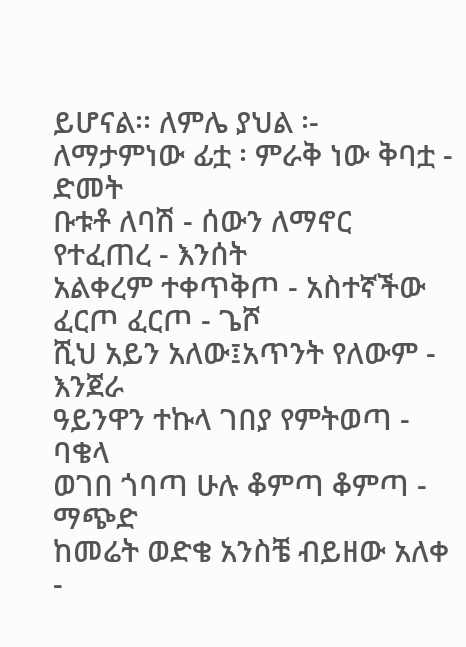ይሆናል፡፡ ለምሌ ያህል ፡-
ለማታምነው ፊቷ ፡ ምራቅ ነው ቅባቷ - ድመት
ቡቱቶ ለባሽ - ሰውን ለማኖር የተፈጠረ - እንሰት
አልቀረም ተቀጥቅጦ - አስተኛችው ፈርጦ ፈርጦ - ጌሾ
ሺህ አይን አለው፤አጥንት የለውም - እንጀራ
ዓይንዋን ተኩላ ገበያ የምትወጣ - ባቄላ
ወገበ ጎባጣ ሁሉ ቆምጣ ቆምጣ - ማጭድ
ከመሬት ወድቄ አንስቼ ብይዘው አለቀ -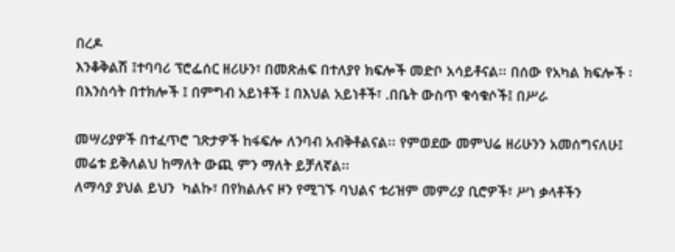በረዶ
እንቆቅልሽ ፤ተባባሪ ፕሮፌሰር ዘሪሁን፣ በመጽሐፍ በተለያየ ክፍሎች መድቦ አሳይቶናል፡፡ በሰው የአካል ክፍሎች ፡ በእንስሳት በተክሎች ፤ በምግብ አይነቶች ፤ በእህል አይነቶች፣ .በቤት ውስጥ ቁሳቁሶች፤ በሥራ

መሣሪያዎች በተፈጥሮ ገጽታዎች ከፋፍሎ ለንባብ አብቅቶልናል፡፡ የምወደው መምህሬ ዘሪሁንን አመሰግናለሁ፤ መሬቱ ይቅለልህ ከማለት ውጪ ምን ማለት ይቻለኛል፡፡
ለማሳያ ያህል ይህን  ካልኩ፣ በየክልሉና ዞን የሚገኙ ባህልና ቱሪዝም መምሪያ ቢሮዎች፣ ሥነ ቃላቶችን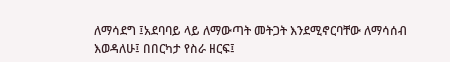ለማሳደግ ፤አደባባይ ላይ ለማውጣት መትጋት እንደሚኖርባቸው ለማሳሰብ እወዳለሁ፤ በበርካታ የስራ ዘርፍ፤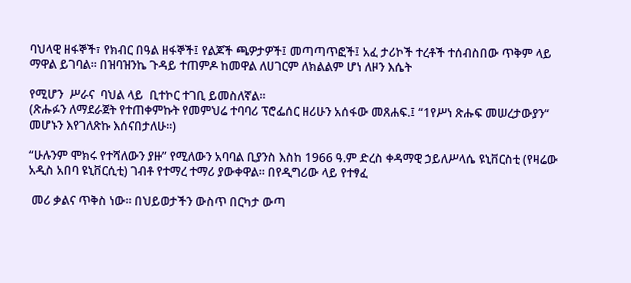ባህላዊ ዘፋኞች፣ የክብር በዓል ዘፋኞች፤ የልጆች ጫዎታዎች፤ መጣጣጥፎች፤ አፈ ታሪኮች ተረቶች ተሰብስበው ጥቅም ላይ ማዋል ይገባል፡፡ በዝባዝንኬ ጉዳይ ተጠምዶ ከመዋል ለሀገርም ለክልልም ሆነ ለዞን እሴት

የሚሆን  ሥራና  ባህል ላይ  ቢተኮር ተገቢ ይመስለኛል፡፡
(ጽሑፉን ለማደራጀት የተጠቀምኩት የመምህሬ ተባባሪ ፕሮፌሰር ዘሪሁን አሰፋው መጸሐፍ.፤ “1የሥነ ጽሑፍ መሠረታውያን“ መሆኑን እየገለጽኩ እሰናበታለሁ፡፡)

“ሁሉንም ሞክሩ የተሻለውን ያዙ” የሚለውን አባባል ቢያንስ እስከ 1966 ዓ.ም ድረስ ቀዳማዊ ኃይለሥላሴ ዩኒቨርስቲ (የዛሬው አዲስ አበባ ዩኒቨርሲቲ) ገብቶ የተማረ ተማሪ ያውቀዋል። በየዲግሪው ላይ የተፃፈ

 መሪ ቃልና ጥቅስ ነው። በህይወታችን ውስጥ በርካታ ውጣ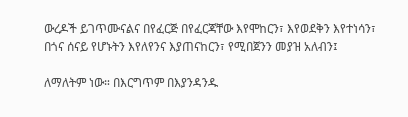ውረዶች ይገጥሙናልና በየፈርጅ በየፈርጃቸው እየሞከርን፣ እየወደቅን እየተነሳን፣ በጎና ሰናይ የሆኑትን እየለየንና እያጠናከርን፣ የሚበጀንን መያዝ አለብን፤

ለማለትም ነው። በእርግጥም በእያንዳንዱ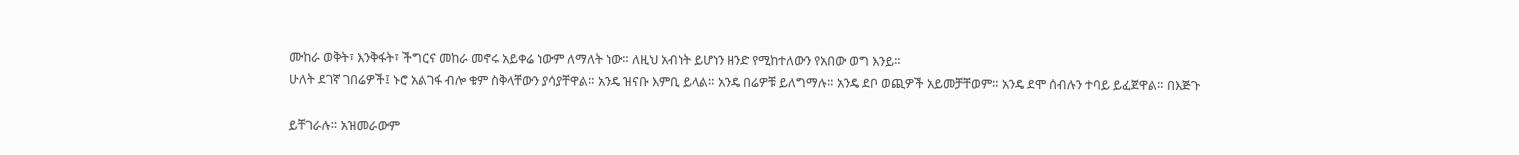ሙከራ ወቅት፣ እንቅፋት፣ ችግርና መከራ መኖሩ አይቀሬ ነውም ለማለት ነው። ለዚህ አብነት ይሆነን ዘንድ የሚከተለውን የአበው ወግ እንይ።
ሁለት ደገኛ ገበሬዎች፤ ኑሮ አልገፋ ብሎ ቁም ስቅላቸውን ያሳያቸዋል። አንዴ ዝናቡ እምቢ ይላል። አንዴ በሬዎቹ ይለግማሉ። አንዴ ደቦ ወጪዎች አይመቻቸወም። አንዴ ደሞ ሰብሉን ተባይ ይፈጀዋል። በእጅጉ

ይቸገራሉ። አዝመራውም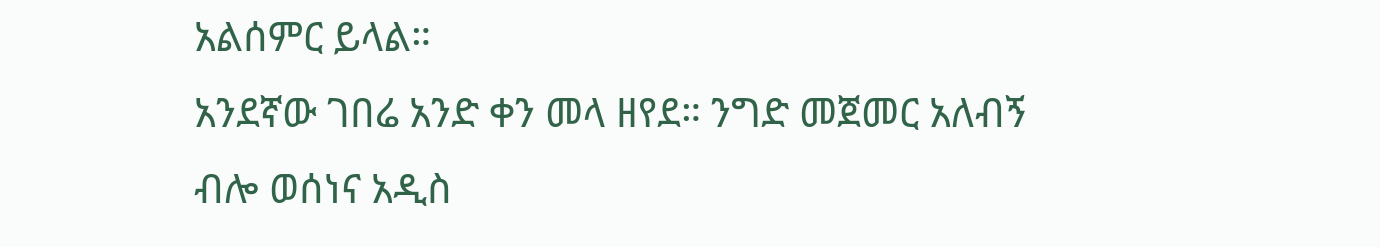አልሰምር ይላል።
አንደኛው ገበሬ አንድ ቀን መላ ዘየደ። ንግድ መጀመር አለብኝ ብሎ ወሰነና አዲስ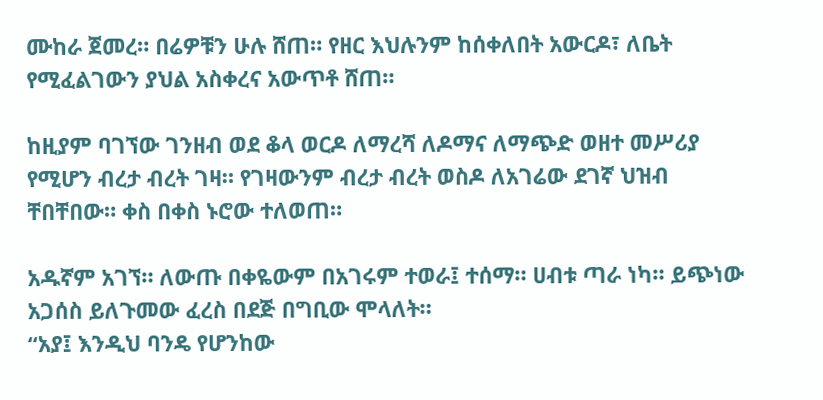ሙከራ ጀመረ። በሬዎቹን ሁሉ ሸጠ። የዘር እህሉንም ከሰቀለበት አውርዶ፣ ለቤት የሚፈልገውን ያህል አስቀረና አውጥቶ ሸጠ።

ከዚያም ባገኘው ገንዘብ ወደ ቆላ ወርዶ ለማረሻ ለዶማና ለማጭድ ወዘተ መሥሪያ የሚሆን ብረታ ብረት ገዛ። የገዛውንም ብረታ ብረት ወስዶ ለአገሬው ደገኛ ህዝብ ቸበቸበው። ቀስ በቀስ ኑሮው ተለወጠ።

አዱኛም አገኘ። ለውጡ በቀዬውም በአገሩም ተወራ፤ ተሰማ። ሀብቱ ጣራ ነካ። ይጭነው አጋሰስ ይለጉመው ፈረስ በደጅ በግቢው ሞላለት።
“አያ፤ እንዲህ ባንዴ የሆንከው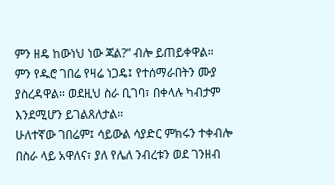ምን ዘዴ ከውነህ ነው ጃል?” ብሎ ይጠይቀዋል።
ምን የዱሮ ገበሬ የዛሬ ነጋዴ፤ የተሰማራበትን ሙያ ያስረዳዋል። ወደዚህ ስራ ቢገባ፣ በቀላሉ ካብታም እንደሚሆን ይገልጸለታል።
ሁለተኛው ገበሬም፤ ሳይውል ሳያድር ምክሩን ተቀብሎ በስራ ላይ አዋለና፣ ያለ የሌለ ንብረቱን ወደ ገንዘብ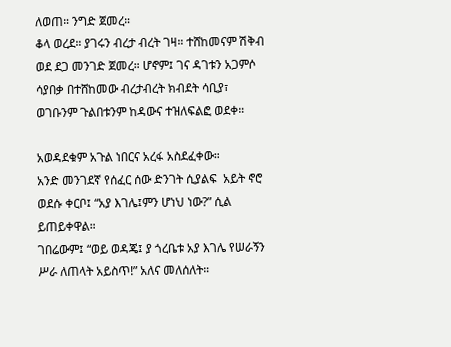ለወጠ። ንግድ ጀመረ።
ቆላ ወረደ። ያገሩን ብረታ ብረት ገዛ። ተሸከመናም ሽቅብ ወደ ደጋ መንገድ ጀመረ። ሆኖም፤ ገና ዳገቱን አጋምሶ ሳያበቃ በተሸከመው ብረታብረት ክብደት ሳቢያ፣ ወገቡንም ጉልበቱንም ከዳውና ተዝለፍልፎ ወደቀ።

አወዳደቁም አጉል ነበርና አረፋ አስደፈቀው።
አንድ መንገደኛ የሰፈር ሰው ድንገት ሲያልፍ  አይት ኖሮ ወደሱ ቀርቦ፤ “አያ እገሌ፤ምን ሆነህ ነው?” ሲል ይጠይቀዋል።
ገበሬውም፤ “ወይ ወዳጄ፤ ያ ጎረቤቱ አያ እገሌ የሠራኝን ሥራ ለጠላት አይስጥ!” አለና መለሰለት።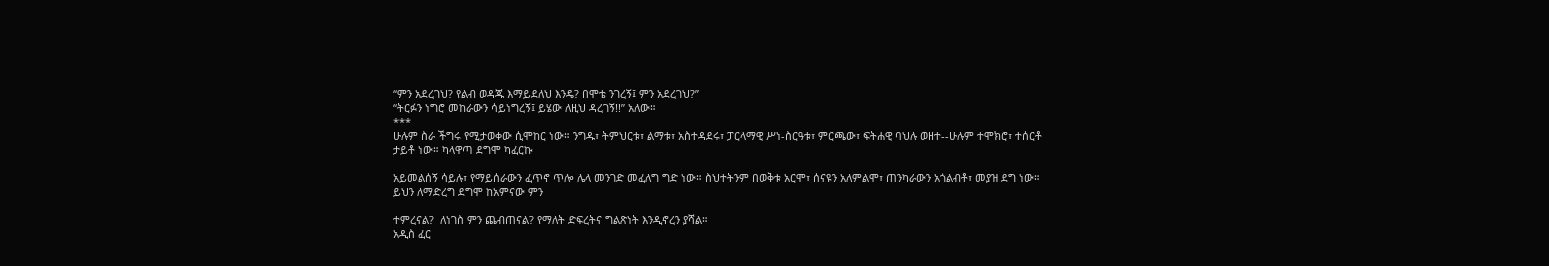“ምን አደረገህ? የልብ ወዳጁ እማይደለህ እንዴ? በሞቴ ንገረኝ፤ ምን አደረገህ?”
“ትርፉን ነግሮ መከራውን ሳይነግረኝ፤ ይሄው ለዚህ ዳረገኝ!!” አለው።
***
ሁሉም ስራ ችግሩ የሚታወቀው ሲሞከር ነው። ንግዱ፣ ትምህርቱ፣ ልማቱ፣ አስተዳደሩ፣ ፓርላማዊ ሥነ-ስርዓቱ፣ ምርጫው፣ ፍትሐዊ ባህሉ ወዘተ--ሁሉም ተሞክሮ፣ ተሰርቶ ታይቶ ነው። ካላዋጣ ደግሞ ካፈርኩ

አይመልሰኝ ሳይሉ፣ የማይሰራውን ፈጥኖ ጥሎ ሌላ መንገድ መፈለግ ግድ ነው። ስህተትንም በወቅቱ አርሞ፣ ሰናዩን አለምልሞ፣ ጠንካራውን አጎልብቶ፣ መያዝ ደግ ነው። ይህን ለማድረግ ደግሞ ከአምናው ምን

ተምረናል?  ለነገስ ምን ጨብጠናል? የማለት ድፍረትና ግልጽነት እንዲኖረን ያሻል።
አዲስ ፈር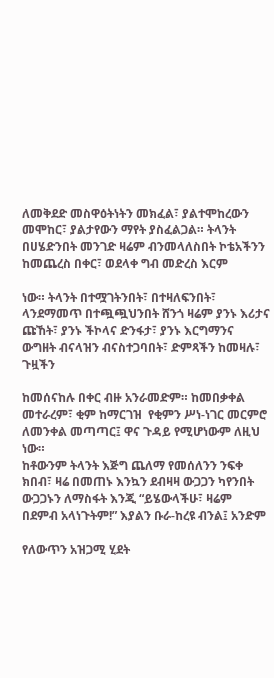ለመቅደድ መስዋዕትነትን መክፈል፣ ያልተሞከረውን መሞከር፣ ያልታየውን ማየት ያስፈልጋል። ትላንት በሀሄድንበት መንገድ ዛሬም ብንመላለስበት ኮቴአችንን ከመጨረስ በቀር፣ ወደላቀ ግብ መድረስ እርም

ነው። ትላንት በተሟገትንበት፣ በተዛለፍንበት፣ ላንደማመጥ በተጯጯህንበት ሸንጎ ዛሬም ያንኑ እሪታና ጩኸት፣ ያንኑ ችኮላና ድንፋታ፣ ያንኑ እርግማንና ውግዘት ብናላዝን ብናስተጋባበት፣ ድምጻችን ከመዛሉ፣ ጉዟችን

ከመሰናከሉ በቀር ብዙ አንራመድም። ከመበቃቀል መተራረም፣ ቂም ከማርገዝ  የቂምን ሥነ-ነገር መርምሮ ለመንቀል መጣጣር፤ ዋና ጉዳይ የሚሆነውም ለዚህ ነው።
ከቶውንም ትላንት እጅግ ጨለማ የመሰለንን ንፍቀ ክበብ፣ ዛሬ በመጠኑ እንኳን ደብዛዛ ውጋጋን ካየንበት ውጋጋኑን ለማስፋት እንጂ “ይሄውላችሁ፣ ዛሬም በደምብ አላነጉትም!” እያልን ቡራ-ከረዩ ብንል፤ አንድም

የለውጥን አዝጋሚ ሂደት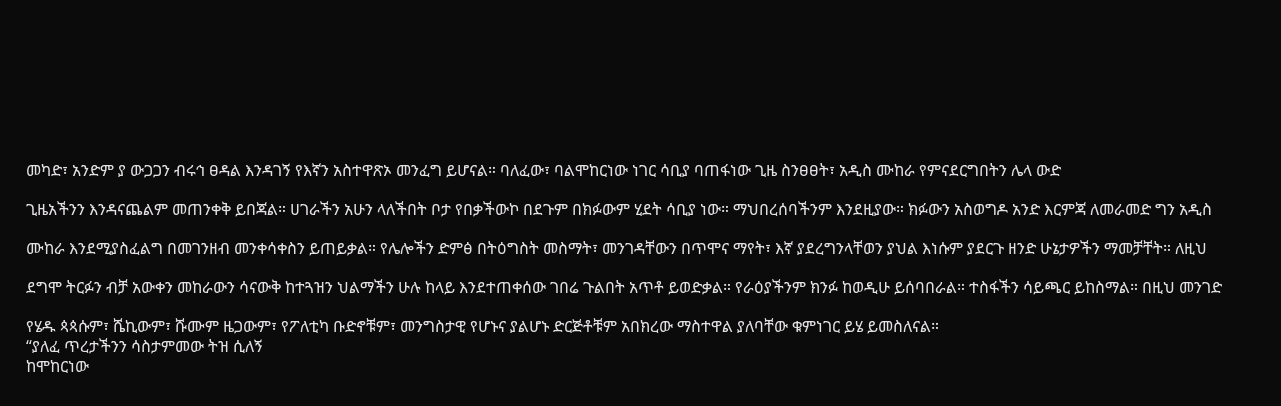መካድ፣ አንድም ያ ውጋጋን ብሩኅ ፀዳል እንዳገኝ የእኛን አስተዋጽኦ መንፈግ ይሆናል። ባለፈው፣ ባልሞከርነው ነገር ሳቢያ ባጠፋነው ጊዜ ስንፀፀት፣ አዲስ ሙከራ የምናደርግበትን ሌላ ውድ

ጊዜአችንን እንዳናጨልም መጠንቀቅ ይበጃል። ሀገራችን አሁን ላለችበት ቦታ የበቃችውኮ በደጉም በክፉውም ሂደት ሳቢያ ነው። ማህበረሰባችንም እንደዚያው። ክፉውን አስወግዶ አንድ እርምጃ ለመራመድ ግን አዲስ

ሙከራ እንደሚያስፈልግ በመገንዘብ መንቀሳቀስን ይጠይቃል። የሌሎችን ድምፅ በትዕግስት መስማት፣ መንገዳቸውን በጥሞና ማየት፣ እኛ ያደረግንላቸወን ያህል እነሱም ያደርጉ ዘንድ ሁኔታዎችን ማመቻቸት። ለዚህ

ደግሞ ትርፉን ብቻ አውቀን መከራውን ሳናውቅ ከተጓዝን ህልማችን ሁሉ ከላይ እንደተጠቀሰው ገበሬ ጉልበት አጥቶ ይወድቃል። የራዕያችንም ክንፉ ከወዲሁ ይሰባበራል። ተስፋችን ሳይጫር ይከስማል። በዚህ መንገድ

የሄዱ ጳጳሱም፣ ሼኪውም፣ ሹሙም ዜጋውም፣ የፖለቲካ ቡድኖቹም፣ መንግስታዊ የሆኑና ያልሆኑ ድርጅቶቹም አበክረው ማስተዋል ያለባቸው ቁምነገር ይሄ ይመስለናል።
“ያለፈ ጥረታችንን ሳስታምመው ትዝ ሲለኝ
ከሞከርነው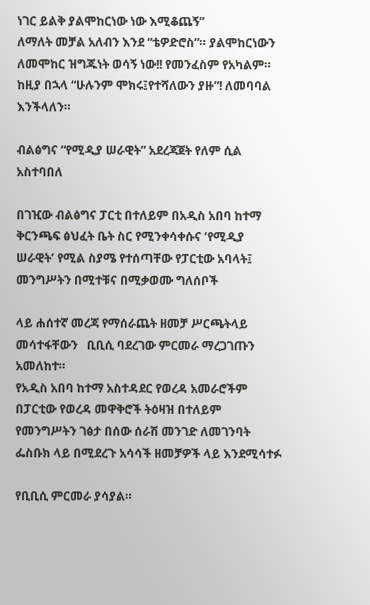ነገር ይልቅ ያልሞከርነው ነው እሚቆጨኝ”
ለማለት መቻል አለብን እንደ “ቴዎድሮስ”። ያልሞከርነውን ለመሞከር ዝግጁነት ወሳኝ ነው!! የመንፈስም የአካልም። ከዚያ በኋላ “ሁሉንም ሞክሩ፤የተሻለውን ያዙ”! ለመባባል እንችላለን።

ብልፅግና “የሚዲያ ሠራዊት” አደረጃጀት የለም ሲል አስተባበለ

በገዢው ብልፅግና ፓርቲ በተለይም በአዲስ አበባ ከተማ ቅርንጫፍ ፅህፈት ቤት ስር የሚንቀሳቀሱና ‘የሚዲያ ሠራዊት’ የሚል ስያሜ የተሰጣቸው የፓርቲው አባላት፤ መንግሥትን በሚተቹና በሚቃወሙ ግለሰቦች

ላይ ሐሰተኛ መረጃ የማሰራጨት ዘመቻ ሥርጫትላይ መሳተፋቸውን   ቢቢሲ ባደረገው ምርመራ ማረጋገጡን አመለከተ።
የአዲስ አበባ ከተማ አስተዳደር የወረዳ አመራሮችም በፓርቲው የወረዳ መዋቅሮች ትዕዛዝ በተለይም የመንግሥትን ገፅታ በሰው ሰራሽ መንገድ ለመገንባት ፌስቡክ ላይ በሚደረጉ አሳሳች ዘመቻዎች ላይ እንደሚሳተፉ

የቢቢሲ ምርመራ ያሳያል።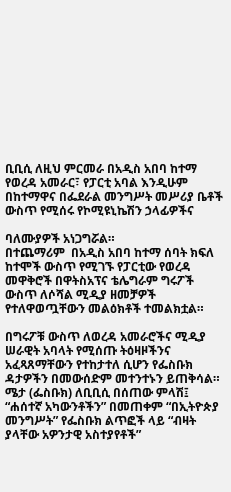ቢቢሲ ለዚህ ምርመራ በአዲስ አበባ ከተማ የወረዳ አመራር፣ የፓርቲ አባል እንዲሁም በከተማዋና በፌደራል መንግሥት መሥሪያ ቤቶች ውስጥ የሚሰሩ የኮሚዩኒኬሽን ኃላፊዎችና

ባለሙያዎች አነጋግሯል።
በተጨማሪም  በአዲስ አበባ ከተማ ሰባት ክፍለ ከተሞች ውስጥ የሚገኙ የፓርቲው የወረዳ መዋቅሮች በዋትስአፕና ቴሌግራም ግሩፖች ውስጥ ለሶሻል ሚዲያ ዘመቻዎች የተለዋወጧቸውን መልዕክቶች ተመልክቷል።

በግሩፖቹ ውስጥ ለወረዳ አመራሮችና ሚዲያ ሠራዊት አባላት የሚሰጡ ትዕዛዞችንና አፈጻጸማቸውን የተከታተለ ሲሆን የፌስቡክ ዳታዎችን በመውሰድም መተንተኑን ይጠቅሳል።
ሜታ (ፌስቡክ) ለቢቢሲ በሰጠው ምላሽ፤ “ሐሰተኛ አካውንቶችን” በመጠቀም “በኢትዮጵያ መንግሥት” የፌስቡክ ልጥፎች ላይ “ብዛት ያላቸው አዎንታዊ አስተያየቶች”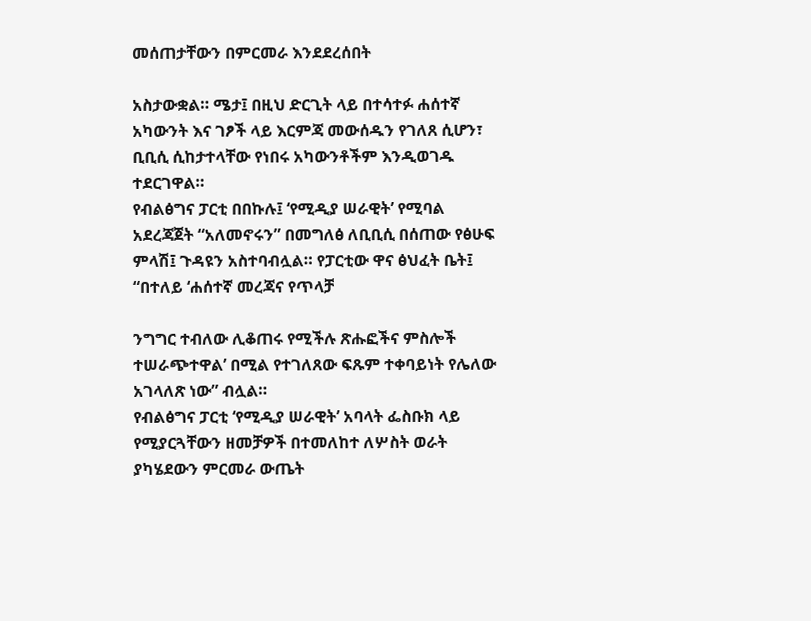መሰጠታቸውን በምርመራ እንደደረሰበት

አስታውቋል። ሜታ፤ በዚህ ድርጊት ላይ በተሳተፉ ሐሰተኛ አካውንት እና ገፆች ላይ እርምጃ መውሰዱን የገለጸ ሲሆን፣ ቢቢሲ ሲከታተላቸው የነበሩ አካውንቶችም እንዲወገዱ ተደርገዋል።
የብልፅግና ፓርቲ በበኩሉ፤ ‘የሚዲያ ሠራዊት’ የሚባል አደረጃጀት “አለመኖሩን” በመግለፅ ለቢቢሲ በሰጠው የፅሁፍ ምላሽ፤ ጉዳዩን አስተባብሏል። የፓርቲው ዋና ፅህፈት ቤት፤ “በተለይ ‘ሐሰተኛ መረጃና የጥላቻ

ንግግር ተብለው ሊቆጠሩ የሚችሉ ጽሑፎችና ምስሎች ተሠራጭተዋል’ በሚል የተገለጸው ፍጹም ተቀባይነት የሌለው አገላለጽ ነው” ብሏል።
የብልፅግና ፓርቲ ‘የሚዲያ ሠራዊት’ አባላት ፌስቡክ ላይ የሚያርጓቸውን ዘመቻዎች በተመለከተ ለሦስት ወራት ያካሄደውን ምርመራ ውጤት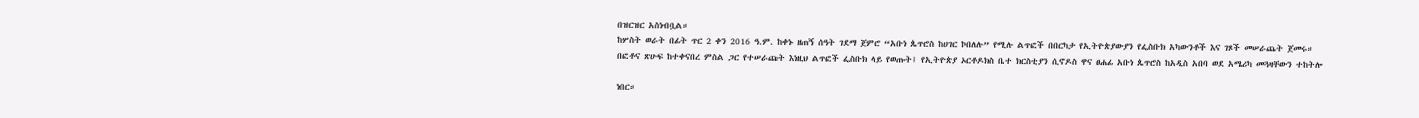በዝርዝር አስነብቧል።
ከሦስት ወራት በፊት ጥር 2 ቀን 2016 ዓ.ም. ከቀኑ ዘጠኝ ሰዓት ገደማ ጀምሮ “አቡነ ጴጥሮስ ከሀገር ኮበለሉ” የሚሉ ልጥፎች በበርካታ የኢትዮጵያውያን የፌስቡክ አካውንቶች እና ገጾች መሠራጨት ጀመሩ።
በፎቶና ጽሁፍ ከተቀናበረ ምስል ጋር የተሠራጩት እነዚህ ልጥፎች ፌስቡክ ላይ የወጡት፤ የኢትዮጵያ ኦርቶዶክስ ቤተ ክርስቲያን ሲኖዶስ ዋና ፀሐፊ አቡነ ጴጥሮስ ከአዲስ አበባ ወደ አሜሪካ መጓዛቸውን ተከትሎ

ነበር።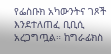የፌስቡክ አካውንትና ገጾች እንደተለጠፈ ቢቢሲ አረጋግጧል። ከግራፊክስ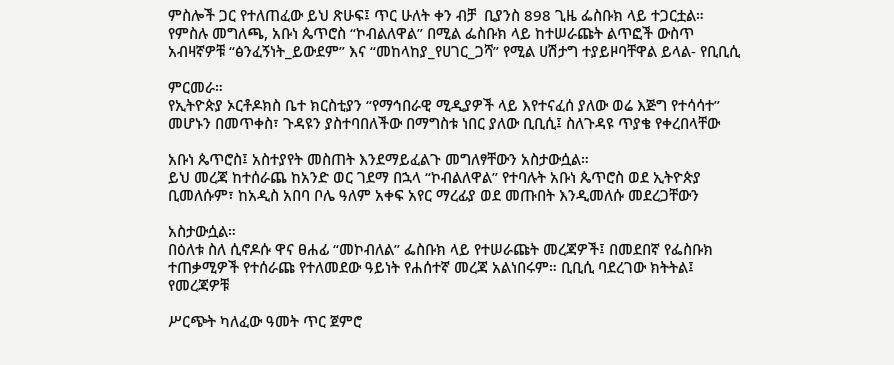ምስሎች ጋር የተለጠፈው ይህ ጽሁፍ፤ ጥር ሁለት ቀን ብቻ  ቢያንስ 898 ጊዜ ፌስቡክ ላይ ተጋርቷል።
የምስሉ መግለጫ, አቡነ ጴጥሮስ “ኮብልለዋል” በሚል ፌስቡክ ላይ ከተሠራጩት ልጥፎች ውስጥ አብዛኛዎቹ “ፅንፈኝነት_ይውደም” እና “መከላከያ_የሀገር_ጋሻ” የሚል ሀሽታግ ተያይዞባቸዋል ይላል- የቢቢሲ

ምርመራ።
የኢትዮጵያ ኦርቶዶክስ ቤተ ክርስቲያን “የማኅበራዊ ሚዲያዎች ላይ እየተናፈሰ ያለው ወሬ እጅግ የተሳሳተ” መሆኑን በመጥቀስ፣ ጉዳዩን ያስተባበለችው በማግስቱ ነበር ያለው ቢቢሲ፤ ስለጉዳዩ ጥያቄ የቀረበላቸው

አቡነ ጴጥሮስ፤ አስተያየት መስጠት እንደማይፈልጉ መግለፃቸውን አስታውሷል።
ይህ መረጃ ከተሰራጨ ከአንድ ወር ገደማ በኋላ “ኮብልለዋል” የተባሉት አቡነ ጴጥሮስ ወደ ኢትዮጵያ ቢመለሱም፣ ከአዲስ አበባ ቦሌ ዓለም አቀፍ አየር ማረፊያ ወደ መጡበት እንዲመለሱ መደረጋቸውን

አስታውሷል።
በዕለቱ ስለ ሲኖዶሱ ዋና ፀሐፊ “መኮብለል” ፌስቡክ ላይ የተሠራጩት መረጃዎች፤ በመደበኛ የፌስቡክ ተጠቃሚዎች የተሰራጩ የተለመደው ዓይነት የሐሰተኛ መረጃ አልነበሩም። ቢቢሲ ባደረገው ክትትል፤ የመረጃዎቹ

ሥርጭት ካለፈው ዓመት ጥር ጀምሮ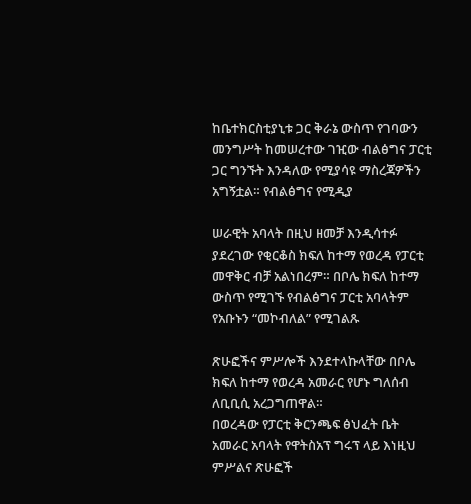ከቤተክርስቲያኒቱ ጋር ቅራኔ ውስጥ የገባውን መንግሥት ከመሠረተው ገዢው ብልፅግና ፓርቲ ጋር ግንኙት እንዳለው የሚያሳዩ ማስረጃዎችን አግኝቷል። የብልፅግና የሚዲያ

ሠራዊት አባላት በዚህ ዘመቻ እንዲሳተፉ ያደረገው የቂርቆስ ክፍለ ከተማ የወረዳ የፓርቲ መዋቅር ብቻ አልነበረም። በቦሌ ክፍለ ከተማ ውስጥ የሚገኙ የብልፅግና ፓርቲ አባላትም የአቡኑን “መኮብለል” የሚገልጹ

ጽሁፎችና ምሥሎች እንደተላኩላቸው በቦሌ ክፍለ ከተማ የወረዳ አመራር የሆኑ ግለሰብ ለቢቢሲ አረጋግጠዋል።
በወረዳው የፓርቲ ቅርንጫፍ ፅህፈት ቤት አመራር አባላት የዋትስአፕ ግሩፕ ላይ እነዚህ ምሥልና ጽሁፎች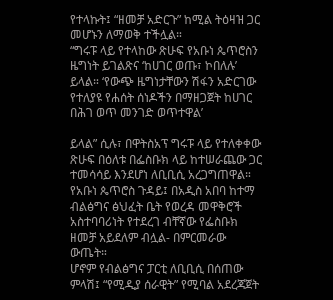የተላኩት፤ “ዘመቻ አድርጉ” ከሚል ትዕዛዝ ጋር መሆኑን ለማወቅ ተችሏል።
“ግሩፑ ላይ የተላከው ጽሁፍ የአቡነ ጴጥሮስን ዜግነት ይገልጽና ‘ከሀገር ወጡ፣ ኮበለሉ’ ይላል። ‘የውጭ ዜግነታቸውን ሽፋን አድርገው የተለያዩ የሐሰት ሰነዶችን በማዘጋጀት ከሀገር በሕገ ወጥ መንገድ ወጥተዋል’

ይላል” ሲሉ፣ በዋትስአፕ ግሩፑ ላይ የተለቀቀው ጽሁፍ በዕለቱ በፌስቡክ ላይ ከተሠራጨው ጋር ተመሳሳይ እንደሆነ ለቢቢሲ አረጋግጠዋል።
የአቡነ ጴጥሮስ ጉዳይ፤ በአዲስ አበባ ከተማ ብልፅግና ፅህፈት ቤት የወረዳ መዋቅሮች አስተባባሪነት የተደረገ ብቸኛው የፌስቡክ ዘመቻ አይደለም ብሏል- በምርመራው ውጤት።
ሆኖም የብልፅግና ፓርቲ ለቢቢሲ በሰጠው ምላሽ፤ “የሚዲያ ሰራዊት” የሚባል አደረጃጀት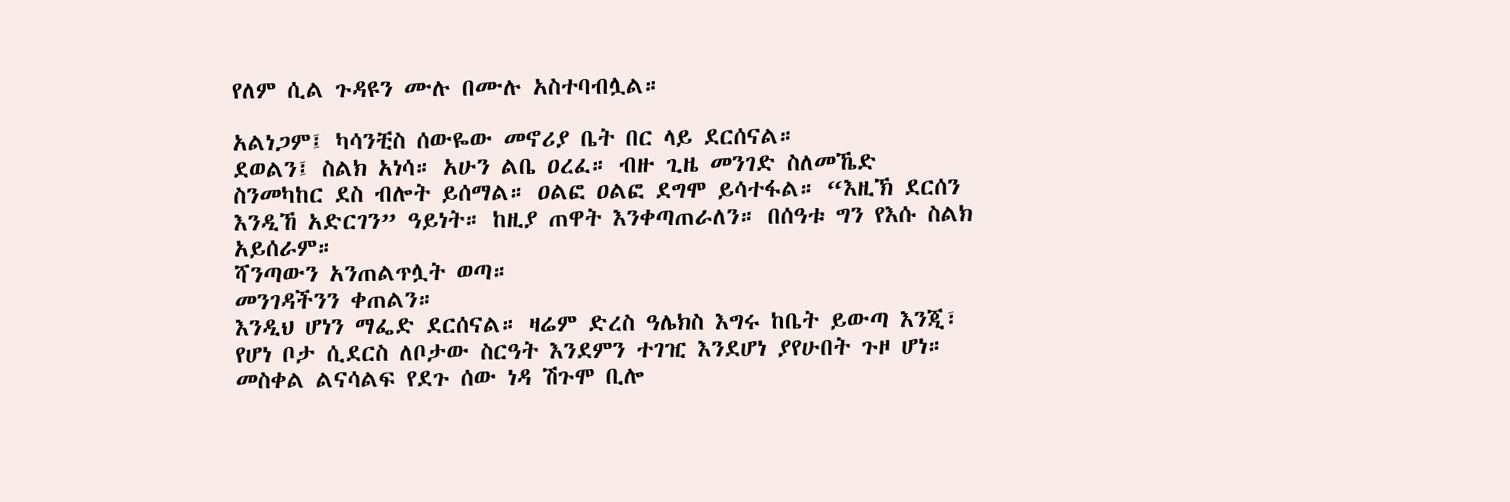የለም ሲል ጉዳዩን ሙሉ በሙሉ አስተባብሏል።

አልነጋም፤ ካሳንቺስ ሰውዬው መኖሪያ ቤት በር ላይ ደርሰናል።
ደወልን፤ ስልክ አነሳ። አሁን ልቤ ዐረፈ። ብዙ ጊዜ መንገድ ስለመኼድ ስንመካከር ደስ ብሎት ይሰማል። ዐልፎ ዐልፎ ደግሞ ይሳተፋል። “እዚኽ ደርሰን እንዲኸ አድርገን” ዓይነት። ከዚያ ጠዋት እንቀጣጠራለን። በሰዓቱ ግን የእሱ ስልክ አይሰራም።
ሻንጣውን አንጠልጥሏት ወጣ።
መንገዳችንን ቀጠልን።
እንዲህ ሆነን ማፌድ ደርሰናል። ዛሬም ድረስ ዓሌክስ እግሩ ከቤት ይውጣ እንጂ፣ የሆነ ቦታ ሲደርስ ለቦታው ስርዓት እንደምን ተገዢ እንደሆነ ያየሁበት ጉዞ ሆነ።
መስቀል ልናሳልፍ የደጉ ሰው ነዳ ሽጉሞ ቢሎ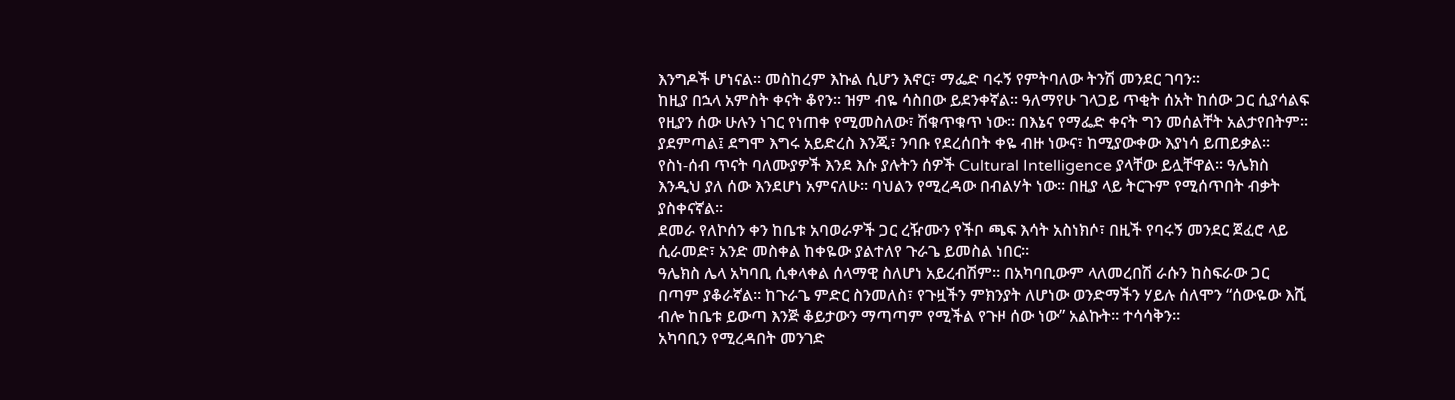እንግዶች ሆነናል። መስከረም እኩል ሲሆን እኖር፣ ማፌድ ባሩኝ የምትባለው ትንሽ መንደር ገባን።
ከዚያ በኋላ አምስት ቀናት ቆየን። ዝም ብዬ ሳስበው ይደንቀኛል። ዓለማየሁ ገላጋይ ጥቂት ሰአት ከሰው ጋር ሲያሳልፍ የዚያን ሰው ሁሉን ነገር የነጠቀ የሚመስለው፣ ሽቁጥቁጥ ነው። በእኔና የማፌድ ቀናት ግን መሰልቸት አልታየበትም። ያደምጣል፤ ደግሞ እግሩ አይድረስ እንጂ፣ ንባቡ የደረሰበት ቀዬ ብዙ ነውና፣ ከሚያውቀው እያነሳ ይጠይቃል።
የስነ-ሰብ ጥናት ባለሙያዎች እንደ እሱ ያሉትን ሰዎች Cultural Intelligence ያላቸው ይሏቸዋል። ዓሌክስ እንዲህ ያለ ሰው እንደሆነ አምናለሁ። ባህልን የሚረዳው በብልሃት ነው። በዚያ ላይ ትርጉም የሚሰጥበት ብቃት ያስቀናኛል።
ደመራ የለኮሰን ቀን ከቤቱ አባወራዎች ጋር ረዥሙን የችቦ ጫፍ እሳት አስነክሶ፣ በዚች የባሩኝ መንደር ጀፈሮ ላይ ሲራመድ፣ አንድ መስቀል ከቀዬው ያልተለየ ጉራጌ ይመስል ነበር።
ዓሌክስ ሌላ አካባቢ ሲቀላቀል ሰላማዊ ስለሆነ አይረብሽም። በአካባቢውም ላለመረበሽ ራሱን ከስፍራው ጋር በጣም ያቆራኛል። ከጉራጌ ምድር ስንመለስ፣ የጉዟችን ምክንያት ለሆነው ወንድማችን ሃይሉ ሰለሞን “ሰውዬው እሺ ብሎ ከቤቱ ይውጣ እንጅ ቆይታውን ማጣጣም የሚችል የጉዞ ሰው ነው” አልኩት። ተሳሳቅን።
አካባቢን የሚረዳበት መንገድ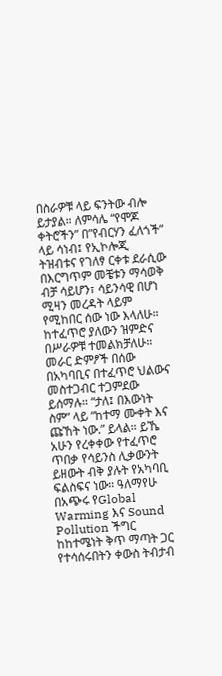በስራዎቹ ላይ ፍንትው ብሎ ይታያል። ለምሳሌ “የሞጆ ቀትሮችን” በ”የብርሃን ፈለጎች” ላይ ሳነብ፤ የኢኮሎጂ ትዝብቱና የገለፃ ርቀቱ ደራሲው በእርግጥም መቼቱን ማሳወቅ ብቻ ሳይሆን፣ ሳይንሳዊ በሆነ ሚዛን መረዳት ላይም የሚከበር ሰው ነው እላለሁ።
ከተፈጥሮ ያለውን ዝምድና በሥራዎቹ ተመልክቻለሁ። መራር ድምፆች በሰው በአካባቢና በተፈጥሮ ህልውና መስተጋብር ተጋምደው ይሰማሉ። “ታለ፤ በእውነት ስም” ላይ “ከተማ ሙቀት እና ጩኸት ነው.” ይላል። ይኼ አሁን የረቀቀው የተፈጥሮ ጥበቃ የሳይንስ ሊቃውንት ይዘውት ብቅ ያሉት የአካባቢ ፍልስፍና ነው። ዓለማየሁ በአጭሩ የGlobal Warming እና Sound  Pollution ችግር ከከተሜነት ቅጥ ማጣት ጋር የተሳሰሩበትን ቀውስ ትብታብ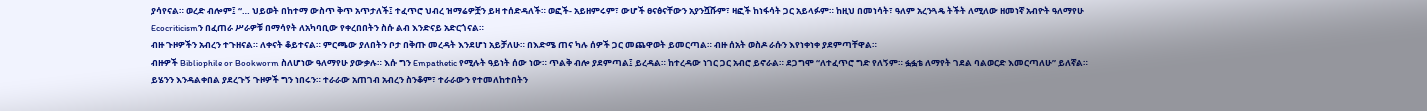ያሳየናል። ወረድ ብሎም፤ “… ህይወት በከተማ ውስጥ ቅጥ አጥታለች፤ ተፈጥሮ ህብረ ዝማሬዎቿን ይዛ ተሰድዳለች። ወፎች- አይዘምሩም፣ ውሆች ፀናፅናቸውን አያንሿሹም፣ ዛፎች ከነፋሳት ጋር አይላፉም። ከዚህ በመነሳት፣ ዓለም አረንጓዴ ትችት ለሚለው ዘመነኛ አብዮት ዓለማየሁ Ecocriticismን በፈጠራ ሥራዎቹ በማሳየት ለአካባቢው የቀረበበትን ስሱ ልብ እንድናይ አድርጎናል።
ብዙ ጉዞዎችን አብረን ተጉዘናል። ለቀናት ቆይተናል። ምርጫው ያለበትን ቦታ በቅጡ መረዳት እንደሆነ አይቻለሁ። በእድሜ ጠና ካሉ ሰዎች ጋር መጨዋወት ይመርጣል። ብዙ ሰአት ወስዶ ራሱን እየነቀነቀ ያደምጣቸዋል።
ብዙዎች Bibliophile or Bookworm ስለሆነው ዓለማየሁ ያውቃሉ። እሱ ግን Empathetic የሚሉት ዓይነት ሰው ነው። ጥልቅ ብሎ ያደምጣል፤ ይረዳል። ከተረዳው ነገር ጋር አብሮ ይኖራል። ደጋግሞ “ለተፈጥሮ ግድ የለኝም። ፏፏቴ ለማየት ገደል ባልወርድ እመርጣለሁ” ይለኛል። ይሄንን እንዳልቀበል ያደረጉኝ ጉዞዎች ግን ነበሩን። ተራራው አጠገብ አብረን ስንቆም፣ ተራራውን የተመለከተበትን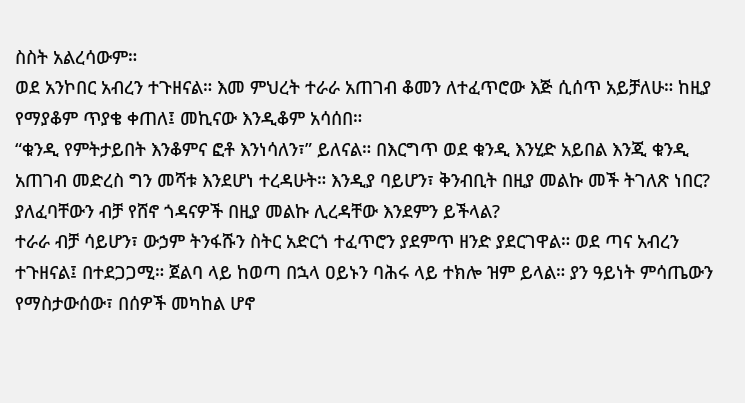ስስት አልረሳውም።
ወደ አንኮበር አብረን ተጉዘናል። እመ ምህረት ተራራ አጠገብ ቆመን ለተፈጥሮው እጅ ሲሰጥ አይቻለሁ። ከዚያ የማያቆም ጥያቄ ቀጠለ፤ መኪናው እንዲቆም አሳሰበ።
“ቁንዲ የምትታይበት እንቆምና ፎቶ እንነሳለን፣” ይለናል። በእርግጥ ወደ ቁንዲ እንሂድ አይበል እንጂ ቁንዲ አጠገብ መድረስ ግን መሻቱ እንደሆነ ተረዳሁት። እንዲያ ባይሆን፣ ቅንብቢት በዚያ መልኩ መች ትገለጽ ነበር? ያለፈባቸውን ብቻ የሸኖ ጎዳናዎች በዚያ መልኩ ሊረዳቸው እንደምን ይችላል?
ተራራ ብቻ ሳይሆን፣ ውኃም ትንፋሹን ስትር አድርጎ ተፈጥሮን ያደምጥ ዘንድ ያደርገዋል። ወደ ጣና አብረን ተጉዘናል፤ በተደጋጋሚ። ጀልባ ላይ ከወጣ በኋላ ዐይኑን ባሕሩ ላይ ተክሎ ዝም ይላል። ያን ዓይነት ምሳጤውን የማስታውሰው፣ በሰዎች መካከል ሆኖ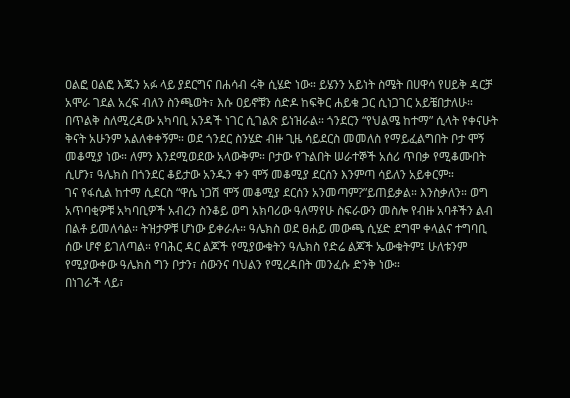ዐልፎ ዐልፎ እጁን አፉ ላይ ያደርግና በሐሳብ ሩቅ ሲሄድ ነው። ይሄንን አይነት ስሜት በሀዋሳ የሀይቅ ዳርቻ አሞራ ገደል አረፍ ብለን ስንጫወት፣ እሱ ዐይኖቹን ሰድዶ ከፍቅር ሐይቁ ጋር ሲነጋገር አይቼበታለሁ። በጥልቅ ስለሚረዳው አካባቢ አንዳች ነገር ሲገልጽ ይነዝራል። ጎንደርን “የህልሜ ከተማ” ሲላት የቀናሁት ቅናት አሁንም አልለቀቀኝም። ወደ ጎንደር ስንሄድ ብዙ ጊዜ ሳይደርስ መመለስ የማይፈልግበት ቦታ ሞኝ መቆሚያ ነው። ለምን እንደሚወደው አላውቅም። ቦታው የጉልበት ሠራተኞች አሰሪ ጥበቃ የሚቆሙበት ሲሆን፣ ዓሌክስ በጎንደር ቆይታው አንዱን ቀን ሞኝ መቆሚያ ደርሰን እንምጣ ሳይለን አይቀርም።
ገና የፋሲል ከተማ ሲደርስ “ዋሴ ነጋሽ ሞኝ መቆሚያ ደርሰን አንመጣም?”ይጠይቃል። እንስቃለን። ወግ አጥባቂዎቹ አካባቢዎች አብረን ስንቆይ ወግ አክባሪው ዓለማየሁ ስፍራውን መስሎ የብዙ አባቶችን ልብ በልቶ ይመለሳል። ትዝታዎቹ ሆነው ይቀራሉ። ዓሌክስ ወደ ፀሐይ መውጫ ሲሄድ ደግሞ ቀላልና ተግባቢ ሰው ሆኖ ይገለጣል። የባሕር ዳር ልጆች የሚያውቁትን ዓሌክስ የድሬ ልጆች ኤውቁትም፤ ሁለቱንም የሚያውቀው ዓሌክስ ግን ቦታን፣ ሰውንና ባህልን የሚረዳበት መንፈሱ ድንቅ ነው።
በነገራች ላይ፣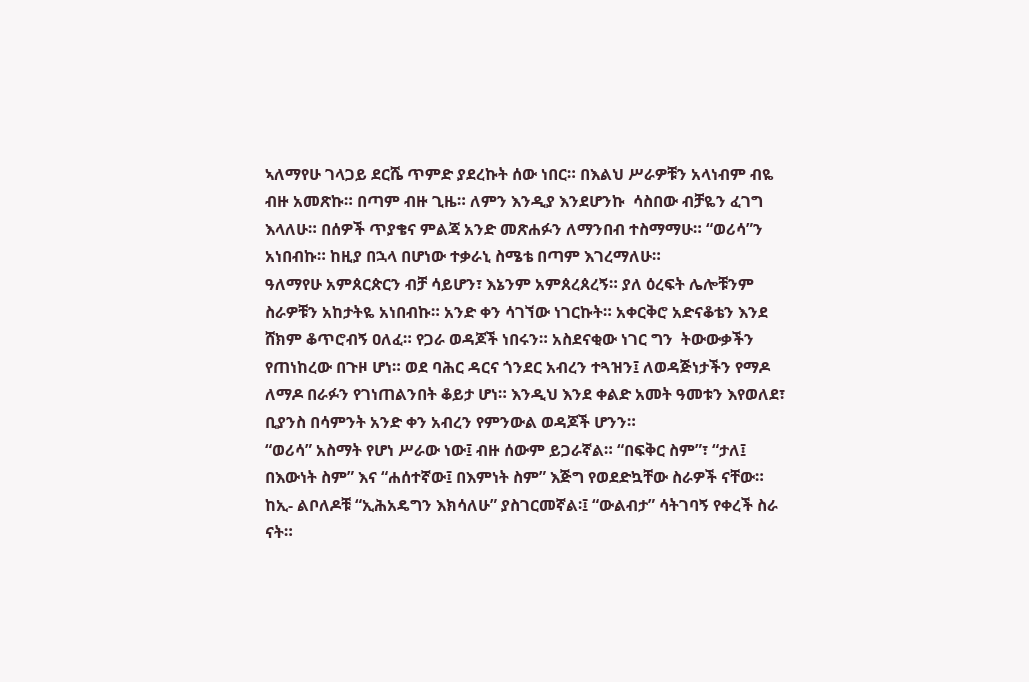ኣለማየሁ ገላጋይ ደርሼ ጥምድ ያደረኩት ሰው ነበር። በእልህ ሥራዎቹን አላነብም ብዬ ብዙ አመጽኩ። በጣም ብዙ ጊዜ። ለምን እንዲያ እንደሆንኩ  ሳስበው ብቻዬን ፈገግ እላለሁ። በሰዎች ጥያቄና ምልጃ አንድ መጽሐፉን ለማንበብ ተስማማሁ። “ወሪሳ”ን አነበብኩ። ከዚያ በኋላ በሆነው ተቃራኒ ስሜቴ በጣም እገረማለሁ።
ዓለማየሁ አምጰርጵርን ብቻ ሳይሆን፣ እኔንም አምጰረጰረኝ። ያለ ዕረፍት ሌሎቹንም ስራዎቹን አከታትዬ አነበብኩ። አንድ ቀን ሳገኘው ነገርኩት። አቀርቅሮ አድናቆቴን እንደ ሸክም ቆጥሮብኝ ዐለፈ። የጋራ ወዳጆች ነበሩን። አስደናቂው ነገር ግን  ትውውቃችን የጠነከረው በጉዞ ሆነ። ወደ ባሕር ዳርና ጎንደር አብረን ተጓዝን፤ ለወዳጅነታችን የማዶ ለማዶ በራፉን የገነጠልንበት ቆይታ ሆነ። እንዲህ እንደ ቀልድ አመት ዓመቱን እየወለደ፣ ቢያንስ በሳምንት አንድ ቀን አብረን የምንውል ወዳጆች ሆንን።
“ወሪሳ” አስማት የሆነ ሥራው ነው፤ ብዙ ሰውም ይጋራኛል። “በፍቅር ስም”፣ “ታለ፤ በእውነት ስም” እና “ሐሰተኛው፤ በእምነት ስም” እጅግ የወደድኳቸው ስራዎች ናቸው። ከኢ- ልቦለዶቹ “ኢሕአዴግን እክሳለሁ” ያስገርመኛል፡፤ “ውልብታ” ሳትገባኝ የቀረች ስራ ናት።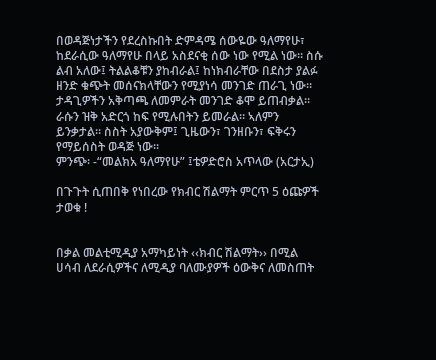በወዳጅነታችን የደረስኩበት ድምዳሜ ሰውዬው ዓለማየሁ፣ ከደራሲው ዓለማየሁ በላይ አስደናቂ ሰው ነው የሚል ነው። ስሱ ልብ አለው፤ ትልልቆቹን ያከብራል፤ ከነክብራቸው በደስታ ያልፉ ዘንድ ቁጭት መሰናክላቸውን የሚያነሳ መንገድ ጠራጊ ነው። ታዳጊዎችን አቅጣጫ ለመምራት መንገድ ቆሞ ይጠብቃል። ራሱን ዝቅ አድርጎ ከፍ የሚሉበትን ይመራል። ኣለምን ይንቃታል። ስስት አያውቅም፤ ጊዜውን፣ ገንዘቡን፣ ፍቅሩን የማይሰስት ወዳጅ ነው።
ምንጭ፡ -“መልክአ ዓለማየሁ” ፤ቴዎድሮስ አጥላው (አርታኢ)

በጉጉት ሲጠበቅ የነበረው የክብር ሽልማት ምርጥ 5 ዕጩዎች ታወቁ !


በቃል መልቲሚዲያ አማካይነት ‹‹ክብር ሽልማት›› በሚል ሀሳብ ለደራሲዎችና ለሚዲያ ባለሙያዎች ዕውቅና ለመስጠት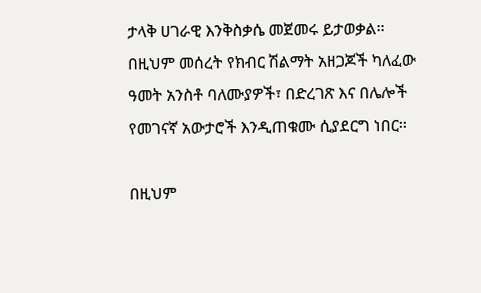ታላቅ ሀገራዊ እንቅስቃሴ መጀመሩ ይታወቃል፡፡ በዚህም መሰረት የክብር ሽልማት አዘጋጆች ካለፈው ዓመት አንስቶ ባለሙያዎች፣ በድረገጽ እና በሌሎች የመገናኛ አውታሮች እንዲጠቁሙ ሲያደርግ ነበር፡፡

በዚህም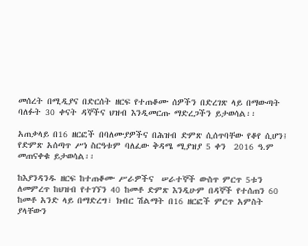መሰረት በሚዲያና በድርሰት ዘርፍ የተጠቆሙ ሰዎችን በድረገጽ ላይ በማውጣት ባለፉት 30 ቀናት ዳኞችና ህዝብ እንዲመርጡ ማድረጋችን ይታወሳል፡፡

አጠቃላይ በ16 ዘርፎች በባለሙያዎችና በሕዝብ ድምጽ ሲሰጥባቸው የቆየ ሲሆን፤ የድምጽ አሰጣጥ ሥነ ስርዓቱም ባለፈው ቅዳሜ ሚያዝያ 5 ቀን  2016 ዓ.ም መጠናቀቁ ይታወሳል፡፡

ከእያንዳንዱ ዘርፍ ከተጠቆሙ ሥራዎችና  ሠራተኞች ውስጥ ምርጥ 5ቱን ለመምረጥ ከህዝብ የተገኘን 40 ከመቶ ድምጽ እንዲሁም በዳኞች የተሰጠን 60 ከመቶ አንድ ላይ በማድረግ፣ ክብር ሽልማት በ16 ዘርፎች ምርጥ አምስት ያላቸውን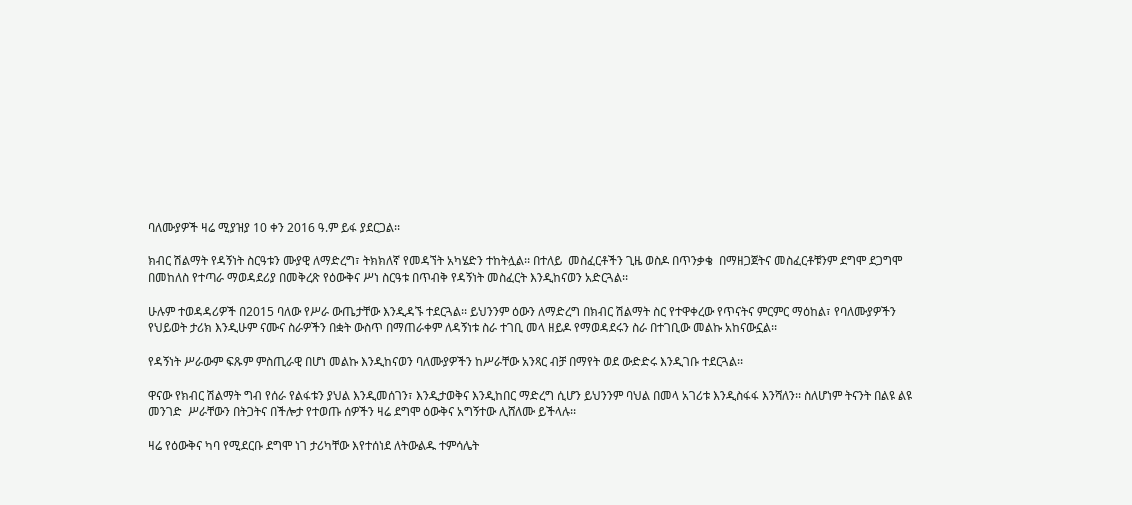ባለሙያዎች ዛሬ ሚያዝያ 10 ቀን 2016 ዓ.ም ይፋ ያደርጋል፡፡

ክብር ሽልማት የዳኝነት ስርዓቱን ሙያዊ ለማድረግ፣ ትክክለኛ የመዳኘት አካሄድን ተከትሏል፡፡ በተለይ  መስፈርቶችን ጊዜ ወስዶ በጥንቃቄ  በማዘጋጀትና መስፈርቶቹንም ደግሞ ደጋግሞ በመከለስ የተጣራ ማወዳደሪያ በመቅረጽ የዕውቅና ሥነ ስርዓቱ በጥብቅ የዳኝነት መስፈርት እንዲከናወን አድርጓል፡፡

ሁሉም ተወዳዳሪዎች በ2015 ባለው የሥራ ውጤታቸው እንዲዳኙ ተደርጓል፡፡ ይህንንም ዕውን ለማድረግ በክብር ሽልማት ስር የተዋቀረው የጥናትና ምርምር ማዕከል፣ የባለሙያዎችን የህይወት ታሪክ እንዲሁም ናሙና ስራዎችን በቋት ውስጥ በማጠራቀም ለዳኝነቱ ስራ ተገቢ መላ ዘይዶ የማወዳደሩን ስራ በተገቢው መልኩ አከናውኗል፡፡

የዳኝነት ሥራውም ፍጹም ምስጢራዊ በሆነ መልኩ እንዲከናወን ባለሙያዎችን ከሥራቸው አንጻር ብቻ በማየት ወደ ውድድሩ እንዲገቡ ተደርጓል፡፡

ዋናው የክብር ሽልማት ግብ የሰራ የልፋቱን ያህል እንዲመሰገን፣ እንዲታወቅና እንዲከበር ማድረግ ሲሆን ይህንንም ባህል በመላ አገሪቱ እንዲስፋፋ እንሻለን፡፡ ስለሆነም ትናንት በልዩ ልዩ መንገድ  ሥራቸውን በትጋትና በችሎታ የተወጡ ሰዎችን ዛሬ ደግሞ ዕውቅና አግኝተው ሊሸለሙ ይችላሉ፡፡

ዛሬ የዕውቅና ካባ የሚደርቡ ደግሞ ነገ ታሪካቸው እየተሰነደ ለትውልዱ ተምሳሌት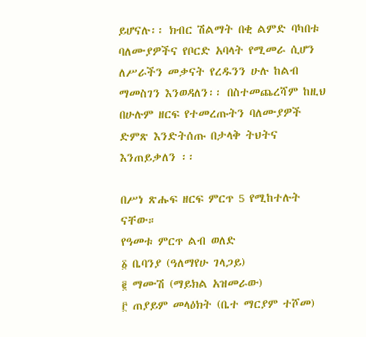ይሆናሉ፡፡ ክብር ሽልማት በቂ ልምድ ባካበቱ ባለሙያዎችና የቦርድ አባላት የሚመራ ሲሆን ለሥራችን መቃናት የረዱንን ሁሉ ከልብ ማመስገን እንወዳለን፡፡ በስተመጨረሻም ከዚህ በሁሉም ዘርፍ የተመረጡትን ባለሙያዎች ድምጽ እንድትሰጡ በታላቅ ትህትና እንጠይቃለን ፡፡

በሥነ ጽሑፍ ዘርፍ ምርጥ 5 የሚከተሉት ናቸው።
የዓመቱ ምርጥ ልብ ወለድ
፩ ቤባንያ (ዓለማየሁ ገላጋይ)
፪ ማሙሽ (ማይክል አዝመራው)
፫ ጠያይም መላዕክት (ቤተ ማርያም ተሾመ)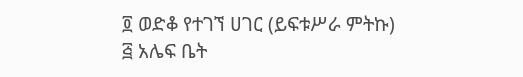፬ ወድቆ የተገኘ ሀገር (ይፍቱሥራ ምትኩ)
፭ አሌፍ ቤት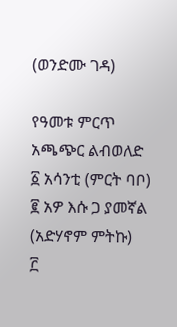(ወንድሙ ገዳ)

የዓመቱ ምርጥ አጫጭር ልብወለድ
፩ አሳንቲ (ምርት ባቦ)
፪ አዎ እሱ ጋ ያመኛል (አድሃኖም ምትኩ)
፫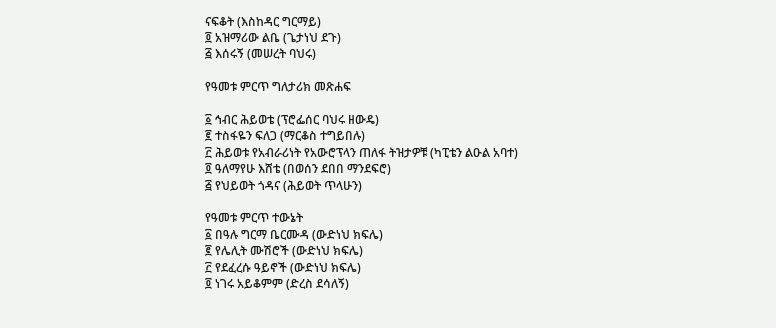ናፍቆት (እስከዳር ግርማይ)
፬ አዝማሪው ልቤ (ጌታነህ ደጉ)
፭ እሰሩኝ (መሠረት ባህሩ)

የዓመቱ ምርጥ ግለታሪክ መጽሐፍ

፩ ኅብር ሕይወቴ (ፕሮፌሰር ባህሩ ዘውዴ)
፪ ተስፋዬን ፍለጋ (ማርቆስ ተግይበሉ)
፫ ሕይወቱ የአብራሪነት የአውሮፕላን ጠለፋ ትዝታዎቹ (ካፒቴን ልዑል አባተ)
፬ ዓለማየሁ እሸቴ (በወሰን ደበበ ማንደፍሮ)
፭ የህይወት ጎዳና (ሕይወት ጥላሁን)

የዓመቱ ምርጥ ተውኔት
፩ በዓሉ ግርማ ቤርሙዳ (ውድነህ ክፍሌ)
፪ የሌሊት ሙሽሮች (ውድነህ ክፍሌ)
፫ የደፈረሱ ዓይኖች (ውድነህ ክፍሌ)
፬ ነገሩ አይቆምም (ድረስ ደሳለኝ)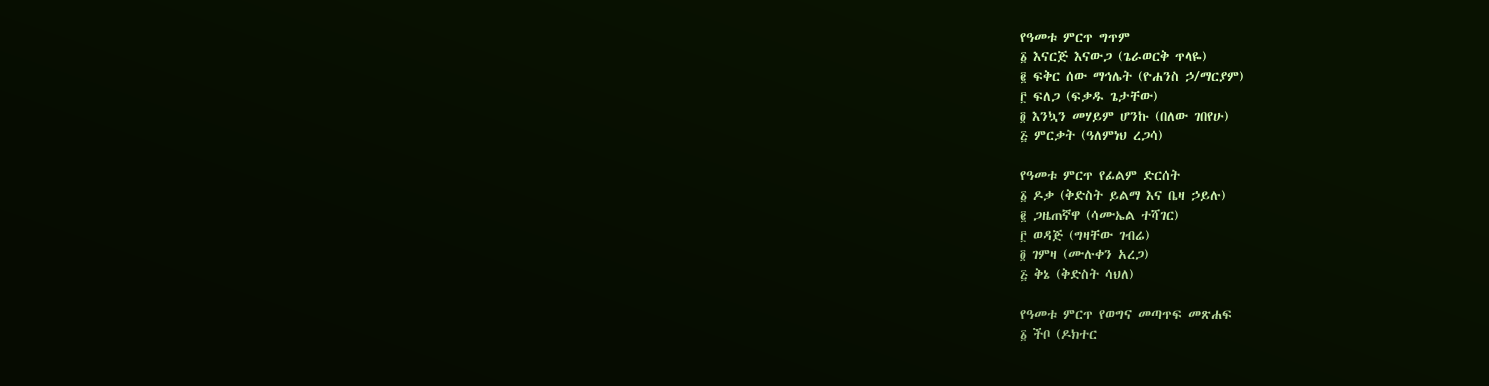የዓመቱ ምርጥ ግጥም
፩ እናርጅ እናውጋ (ጌራወርቅ ጥላዬ)
፪ ፍቅር ሰው ማኅሌት (ዮሐንስ ኃ/ማርያም)
፫ ፍለጋ (ፍቃዱ ጌታቸው)
፬ እንኳን መሃይም ሆንኩ (በለው ገበየሁ)
፭ ምርቃት (ዓለምነህ ረጋሳ)

የዓመቱ ምርጥ የፊልም ድርሰት
፩ ዶቃ (ቅድስት ይልማ እና ቤዛ ኃይሉ)
፪ ጋዜጠኛዋ (ሳሙኤል ተሻገር)
፫ ወዳጅ (ግዛቸው ገብሬ)
፬ ገምዛ (ሙሉቀን አረጋ)
፭ ቅኔ (ቅድስት ሳህለ)

የዓመቱ ምርጥ የወግና መጣጥፍ መጽሐፍ
፩ ችቦ (ዶክተር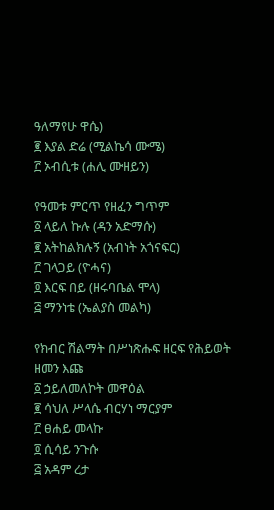ዓለማየሁ ዋሴ)
፪ እያል ድሬ (ሚልኬሳ ሙሜ)
፫ ኦብሲቱ (ሐሊ ሙዘይን)

የዓመቱ ምርጥ የዘፈን ግጥም
፩ ላይለ ኩሉ (ዳን አድማሱ)
፪ አትከልክሉኝ (አብነት አጎናፍር)
፫ ገላጋይ (ዮሓና)
፬ እርፍ በይ (ዘሩባቤል ሞላ)
፭ ማንነቴ (ኤልያስ መልካ)

የክብር ሽልማት በሥነጽሑፍ ዘርፍ የሕይወት ዘመን እጩ
፩ ኃይለመለኮት መዋዕል
፪ ሳህለ ሥላሴ ብርሃነ ማርያም
፫ ፀሐይ መላኩ
፬ ሲሳይ ንጉሱ
፭ አዳም ረታ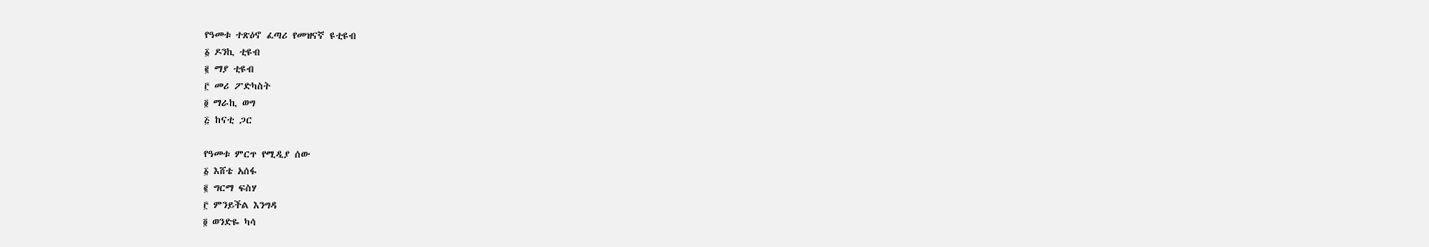የዓመቱ ተጽዕኖ ፈጣሪ የመዝናኛ ዩቲዩብ
፩ ዶንኪ ቲዩብ
፪ ማያ ቲዩብ
፫ መሪ ፖድካስት
፬ ማራኪ ወግ
፭ ከናቲ ጋር

የዓመቱ ምርጥ የሚዲያ ሰው
፩ እሸቴ አሰፋ
፪ ግርማ ፍስሃ
፫ ምንይችል እንግዳ
፬ ወንድዬ ካሳ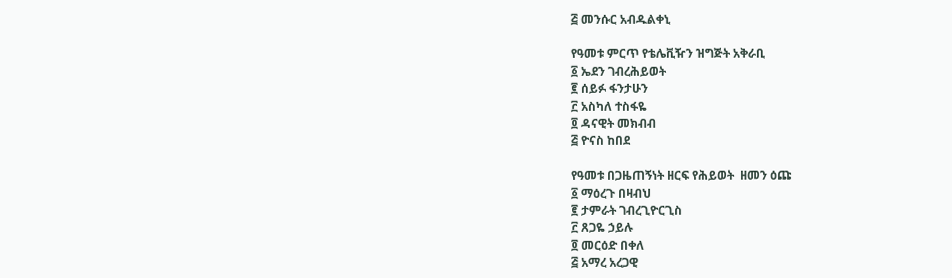፭ መንሱር አብዱልቀኒ

የዓመቱ ምርጥ የቴሌቪዥን ዝግጅት አቅራቢ
፩ ኤደን ገብረሕይወት
፪ ሰይፉ ፋንታሁን
፫ አስካለ ተስፋዬ
፬ ዳናዊት መክብብ
፭ ዮናስ ከበደ

የዓመቱ በጋዜጠኝነት ዘርፍ የሕይወት  ዘመን ዕጩ
፩ ማዕረጉ በዛብህ
፪ ታምራት ገብረጊዮርጊስ
፫ ጸጋዬ ኃይሉ
፬ መርዕድ በቀለ
፭ አማረ አረጋዊ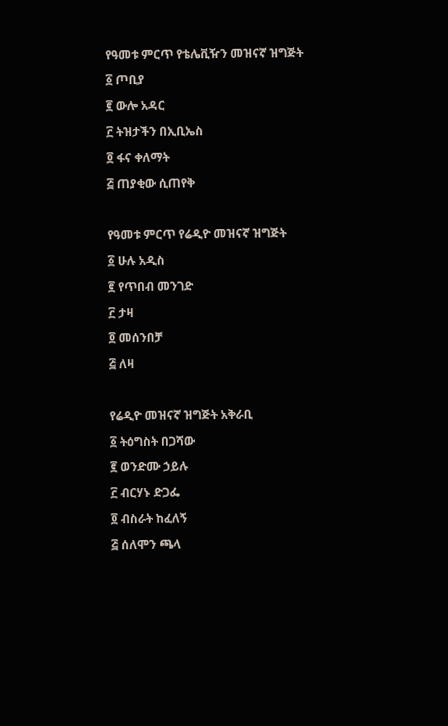የዓመቱ ምርጥ የቴሌቪዥን መዝናኛ ዝግጅት
፩ ጦቢያ
፪ ውሎ አዳር
፫ ትዝታችን በኢቢኤስ
፬ ፋና ቀለማት
፭ ጠያቂው ሲጠየቅ

የዓመቱ ምርጥ የሬዲዮ መዝናኛ ዝግጅት
፩ ሁሉ አዲስ
፪ የጥበብ መንገድ
፫ ታዛ
፬ መሰንበቻ
፭ ለዛ

የሬዲዮ መዝናኛ ዝግጅት አቅራቢ
፩ ትዕግስት በጋሻው
፪ ወንድሙ ኃይሉ
፫ ብርሃኑ ድጋፌ
፬ ብስራት ከፈለኝ
፭ ሰለሞን ጫላ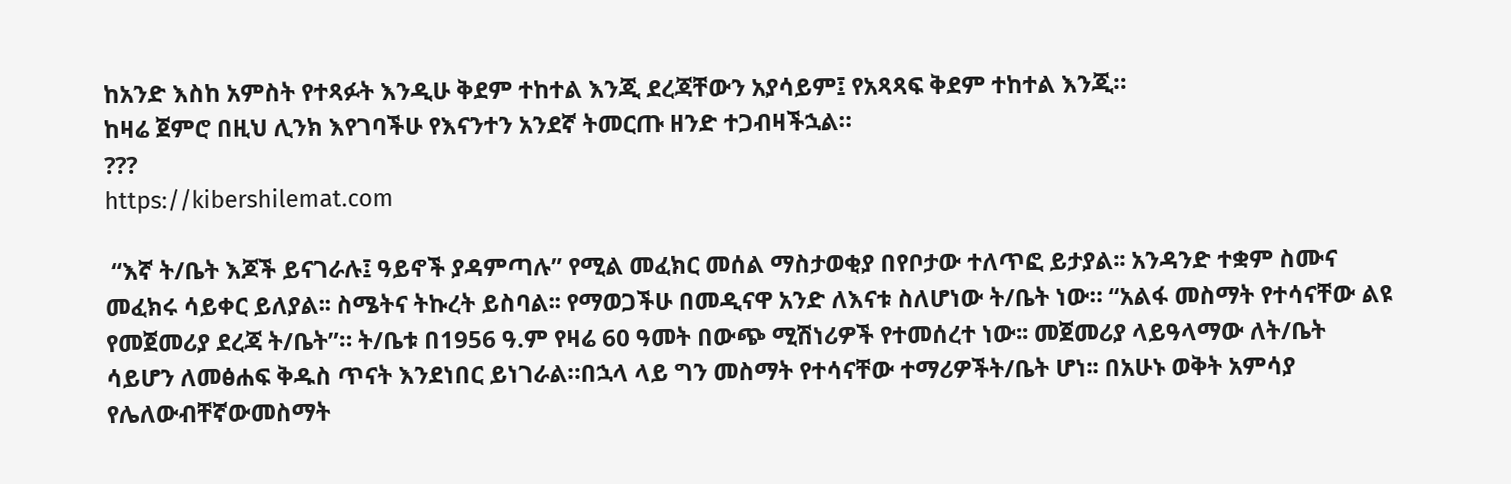ከአንድ እስከ አምስት የተጻፉት እንዲሁ ቅደም ተከተል እንጂ ደረጃቸውን አያሳይም፤ የአጻጻፍ ቅደም ተከተል እንጂ።
ከዛሬ ጀምሮ በዚህ ሊንክ እየገባችሁ የእናንተን አንደኛ ትመርጡ ዘንድ ተጋብዛችኋል።
???
https://kibershilemat.com

 “እኛ ት/ቤት እጆች ይናገራሉ፤ ዓይኖች ያዳምጣሉ” የሚል መፈክር መሰል ማስታወቂያ በየቦታው ተለጥፎ ይታያል፡፡ አንዳንድ ተቋም ስሙና መፈክሩ ሳይቀር ይለያል፡፡ ስሜትና ትኩረት ይስባል፡፡ የማወጋችሁ በመዲናዋ አንድ ለእናቱ ስለሆነው ት/ቤት ነው። “አልፋ መስማት የተሳናቸው ልዩ የመጀመሪያ ደረጃ ት/ቤት”። ት/ቤቱ በ1956 ዓ.ም የዛሬ 60 ዓመት በውጭ ሚሽነሪዎች የተመሰረተ ነው፡፡ መጀመሪያ ላይዓላማው ለት/ቤት ሳይሆን ለመፅሐፍ ቅዱስ ጥናት እንደነበር ይነገራል።በኋላ ላይ ግን መስማት የተሳናቸው ተማሪዎችት/ቤት ሆነ፡፡ በአሁኑ ወቅት አምሳያ የሌለውብቸኛውመስማት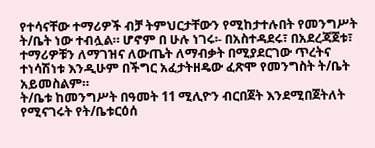የተሳናቸው ተማሪዎች ብቻ ትምህርታቸውን የሚከታተሉበት የመንግሥት ት/ቤት ነው ተብሏል። ሆኖም በ ሁሉ ነገሩ፡- በአስተዳደሩ፣ በአደረጃጀቱ፣ ተማሪዎቹን ለማገዝና ለውጤት ለማብቃት በሚያደርገው ጥረትና ተነሳሽነቱ እንዲሁም በችግር አፈታትዘዴው ፈጽሞ የመንግስት ት/ቤት አይመስልም።
ት/ቤቱ ከመንግሥት በዓመት 11 ሚሊዮን ብርበጀት እንደሚበጀትለት የሚናገሩት የት/ቤቱርዕሰ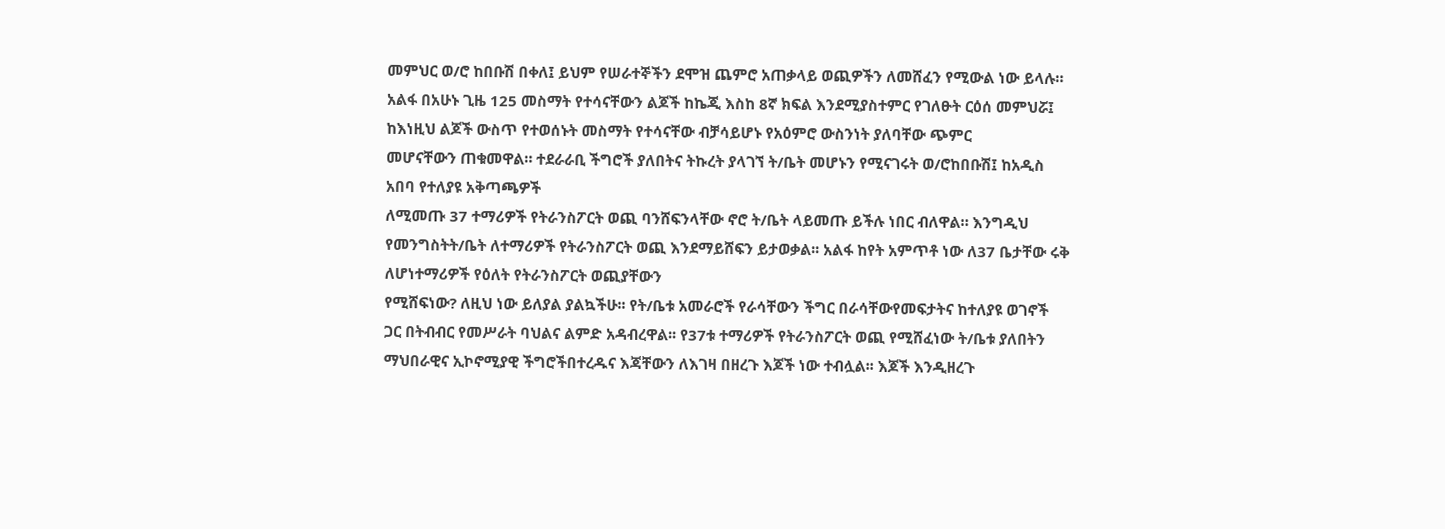መምህር ወ/ሮ ከበቡሽ በቀለ፤ ይህም የሠራተኞችን ደሞዝ ጨምሮ አጠቃላይ ወጪዎችን ለመሸፈን የሚውል ነው ይላሉ። አልፋ በአሁኑ ጊዜ 125 መስማት የተሳናቸውን ልጆች ከኬጂ እስከ 8ኛ ክፍል እንደሚያስተምር የገለፁት ርዕሰ መምህሯ፤ ከእነዚህ ልጆች ውስጥ የተወሰኑት መስማት የተሳናቸው ብቻሳይሆኑ የአዕምሮ ውስንነት ያለባቸው ጭምር
መሆናቸውን ጠቁመዋል። ተደራራቢ ችግሮች ያለበትና ትኩረት ያላገኘ ት/ቤት መሆኑን የሚናገሩት ወ/ሮከበቡሽ፤ ከአዲስ አበባ የተለያዩ አቅጣጫዎች
ለሚመጡ 37 ተማሪዎች የትራንስፖርት ወጪ ባንሸፍንላቸው ኖሮ ት/ቤት ላይመጡ ይችሉ ነበር ብለዋል። እንግዲህ የመንግስትት/ቤት ለተማሪዎች የትራንስፖርት ወጪ እንደማይሸፍን ይታወቃል፡፡ አልፋ ከየት አምጥቶ ነው ለ37 ቤታቸው ሩቅ ለሆነተማሪዎች የዕለት የትራንስፖርት ወጪያቸውን
የሚሸፍነው? ለዚህ ነው ይለያል ያልኳችሁ፡፡ የት/ቤቱ አመራሮች የራሳቸውን ችግር በራሳቸውየመፍታትና ከተለያዩ ወገኖች ጋር በትብብር የመሥራት ባህልና ልምድ አዳብረዋል፡፡ የ37ቱ ተማሪዎች የትራንስፖርት ወጪ የሚሸፈነው ት/ቤቱ ያለበትን ማህበራዊና ኢኮኖሚያዊ ችግሮችበተረዱና እጃቸውን ለእገዛ በዘረጉ እጆች ነው ተብሏል፡፡ እጆች እንዲዘረጉ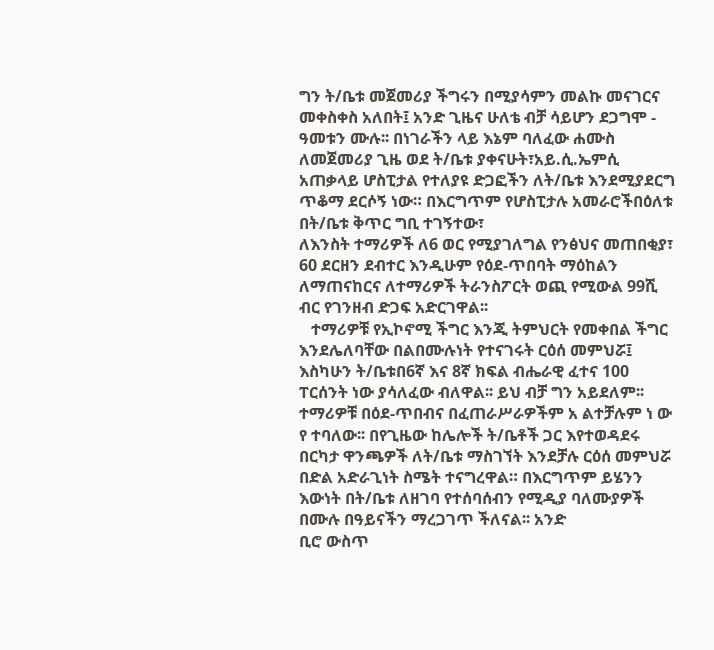ግን ት/ቤቱ መጀመሪያ ችግሩን በሚያሳምን መልኩ መናገርና መቀስቀስ አለበት፤ አንድ ጊዜና ሁለቴ ብቻ ሳይሆን ደጋግሞ - ዓመቱን ሙሉ፡፡ በነገራችን ላይ እኔም ባለፈው ሐሙስ ለመጀመሪያ ጊዜ ወደ ት/ቤቱ ያቀናሁት፣አይ.ሲ.ኤምሲ አጠቃላይ ሆስፒታል የተለያዩ ድጋፎችን ለት/ቤቱ እንደሚያደርግ ጥቆማ ደርሶኝ ነው። በእርግጥም የሆስፒታሉ አመራሮችበዕለቱ በት/ቤቱ ቅጥር ግቢ ተገኝተው፣
ለእንስት ተማሪዎች ለ6 ወር የሚያገለግል የንፅህና መጠበቂያ፣ 60 ደርዘን ደብተር እንዲሁም የዕደ-ጥበባት ማዕከልን ለማጠናከርና ለተማሪዎች ትራንስፖርት ወጪ የሚውል 99ሺ ብር የገንዘብ ድጋፍ አድርገዋል፡፡
   ተማሪዎቹ የኢኮኖሚ ችግር እንጂ ትምህርት የመቀበል ችግር እንደሌለባቸው በልበሙሉነት የተናገሩት ርዕሰ መምህሯ፤ እስካሁን ት/ቤቱበ6ኛ እና 8ኛ ክፍል ብሔራዊ ፈተና 100 ፐርሰንት ነው ያሳለፈው ብለዋል፡፡ ይህ ብቻ ግን አይደለም፡፡ ተማሪዎቹ በዕደ-ጥበብና በፈጠራሥራዎችም አ ልተቻሉም ነ ው የ ተባለው፡፡ በየጊዜው ከሌሎች ት/ቤቶች ጋር እየተወዳደሩ በርካታ ዋንጫዎች ለት/ቤቱ ማስገኘት እንደቻሉ ርዕሰ መምህሯ በድል አድራጊነት ስሜት ተናግረዋል። በእርግጥም ይሄንን እውነት በት/ቤቱ ለዘገባ የተሰባሰብን የሚዲያ ባለሙያዎች በሙሉ በዓይናችን ማረጋገጥ ችለናል፡፡ አንድ
ቢሮ ውስጥ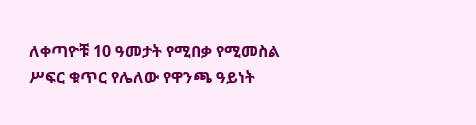ለቀጣዮቹ 10 ዓመታት የሚበቃ የሚመስል ሥፍር ቁጥር የሌለው የዋንጫ ዓይነት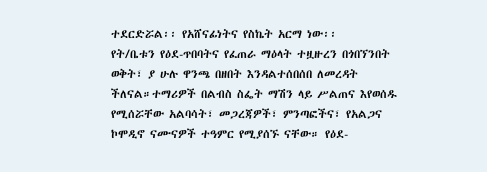ተደርድሯል፡፡ የአሸናፊነትና የስኬት አርማ ነው፡፡
የት/ቤቱን የዕደ-ጥበባትና የፈጠራ ማዕላት ተዟዙረን በጎበኘንበት ወቅት፣ ያ ሁሉ ዋንጫ በዘበት እንዳልተሰበሰበ ለመረዳት ችለናል።ተማሪዎች በልብስ ስፌት ማሽን ላይ ሥልጠና እየወሰዱ የሚሰሯቸው አልባሳት፣ መጋረጃዎች፣ ምንጣፎችና፣ የአልጋና ኮሞዲኖ ናሙናዎች ተዓምር የሚያሰኙ ናቸው። የዕደ-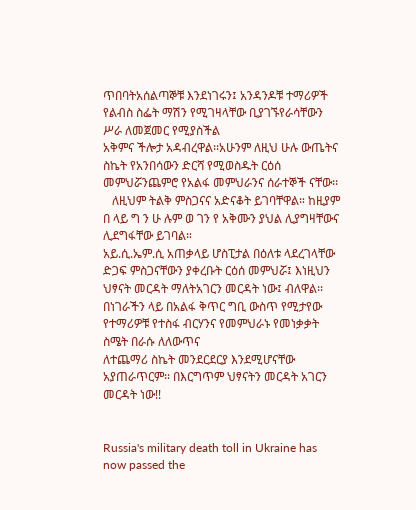ጥበባትአሰልጣኞቹ እንደነገሩን፤ አንዳንዶቹ ተማሪዎች የልብስ ስፌት ማሽን የሚገዛላቸው ቢያገኙየራሳቸውን ሥራ ለመጀመር የሚያስችል
አቅምና ችሎታ አዳብረዋል፡፡አሁንም ለዚህ ሁሉ ውጤትና ስኬት የአንበሳውን ድርሻ የሚወስዱት ርዕሰ መምህሯንጨምሮ የአልፋ መምህራንና ሰራተኞች ናቸው፡፡
   ለዚህም ትልቅ ምስጋናና አድናቆት ይገባቸዋል። ከዚያም በ ላይ ግ ን ሁ ሉም ወ ገን የ አቅሙን ያህል ሊያግዛቸውና ሊደግፋቸው ይገባል።
አይ.ሲ.ኤም.ሲ አጠቃላይ ሆስፒታል በዕለቱ ላደረገላቸው ድጋፍ ምስጋናቸውን ያቀረቡት ርዕሰ መምህሯ፤ እነዚህን ህፃናት መርዳት ማለትአገርን መርዳት ነው፤ ብለዋል፡፡ በነገራችን ላይ በአልፋ ቅጥር ግቢ ውስጥ የሚታየው የተማሪዎቹ የተስፋ ብርሃንና የመምህራኑ የመነቃቃት ስሜት በራሱ ለለውጥና
ለተጨማሪ ስኬት መንደርደርያ እንደሚሆናቸው አያጠራጥርም፡፡ በእርግጥም ህፃናትን መርዳት አገርን መርዳት ነው!!


Russia's military death toll in Ukraine has now passed the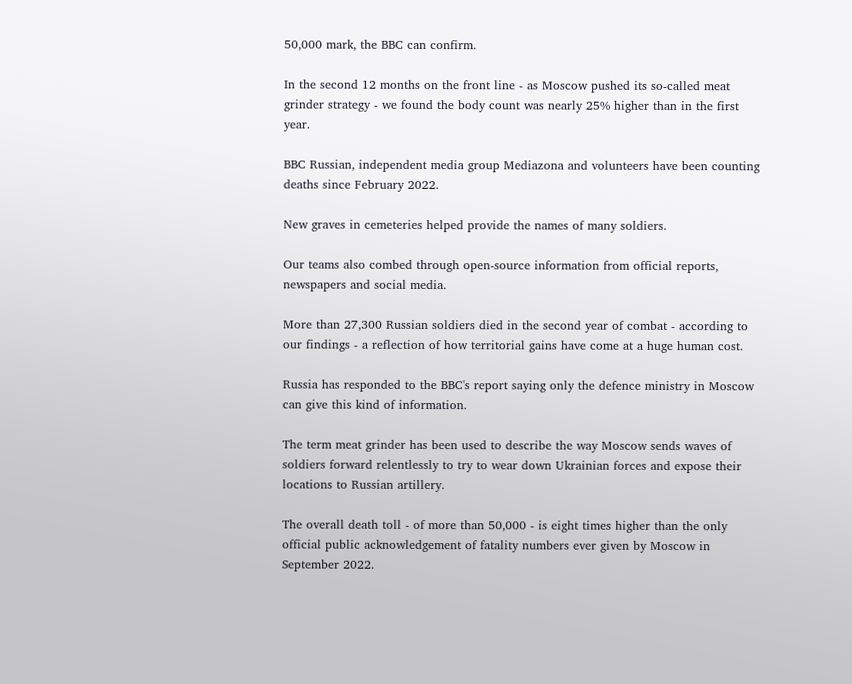50,000 mark, the BBC can confirm.

In the second 12 months on the front line - as Moscow pushed its so-called meat grinder strategy - we found the body count was nearly 25% higher than in the first year.

BBC Russian, independent media group Mediazona and volunteers have been counting deaths since February 2022.

New graves in cemeteries helped provide the names of many soldiers.

Our teams also combed through open-source information from official reports, newspapers and social media.

More than 27,300 Russian soldiers died in the second year of combat - according to our findings - a reflection of how territorial gains have come at a huge human cost.

Russia has responded to the BBC's report saying only the defence ministry in Moscow can give this kind of information.

The term meat grinder has been used to describe the way Moscow sends waves of soldiers forward relentlessly to try to wear down Ukrainian forces and expose their locations to Russian artillery.

The overall death toll - of more than 50,000 - is eight times higher than the only official public acknowledgement of fatality numbers ever given by Moscow in September 2022.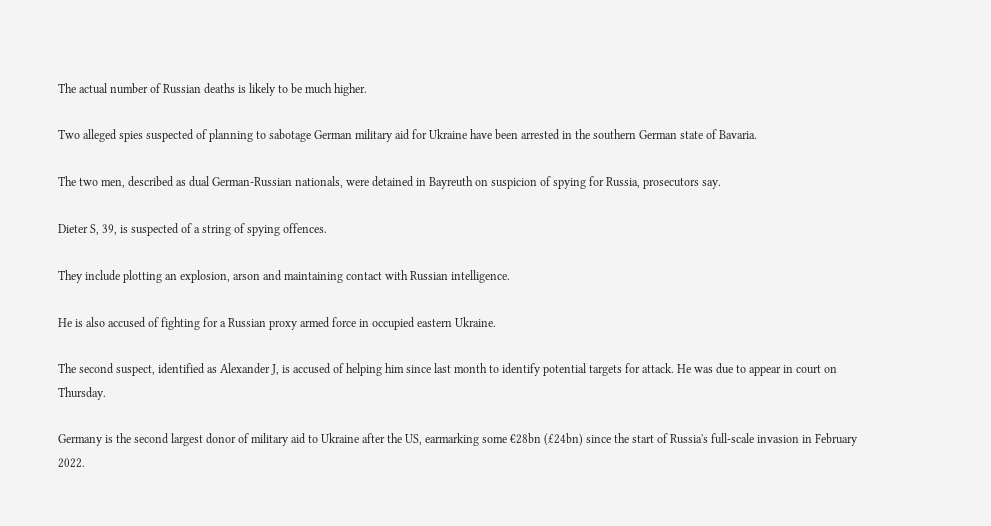The actual number of Russian deaths is likely to be much higher.

Two alleged spies suspected of planning to sabotage German military aid for Ukraine have been arrested in the southern German state of Bavaria.

The two men, described as dual German-Russian nationals, were detained in Bayreuth on suspicion of spying for Russia, prosecutors say.

Dieter S, 39, is suspected of a string of spying offences.

They include plotting an explosion, arson and maintaining contact with Russian intelligence.

He is also accused of fighting for a Russian proxy armed force in occupied eastern Ukraine.

The second suspect, identified as Alexander J, is accused of helping him since last month to identify potential targets for attack. He was due to appear in court on Thursday.

Germany is the second largest donor of military aid to Ukraine after the US, earmarking some €28bn (£24bn) since the start of Russia's full-scale invasion in February 2022.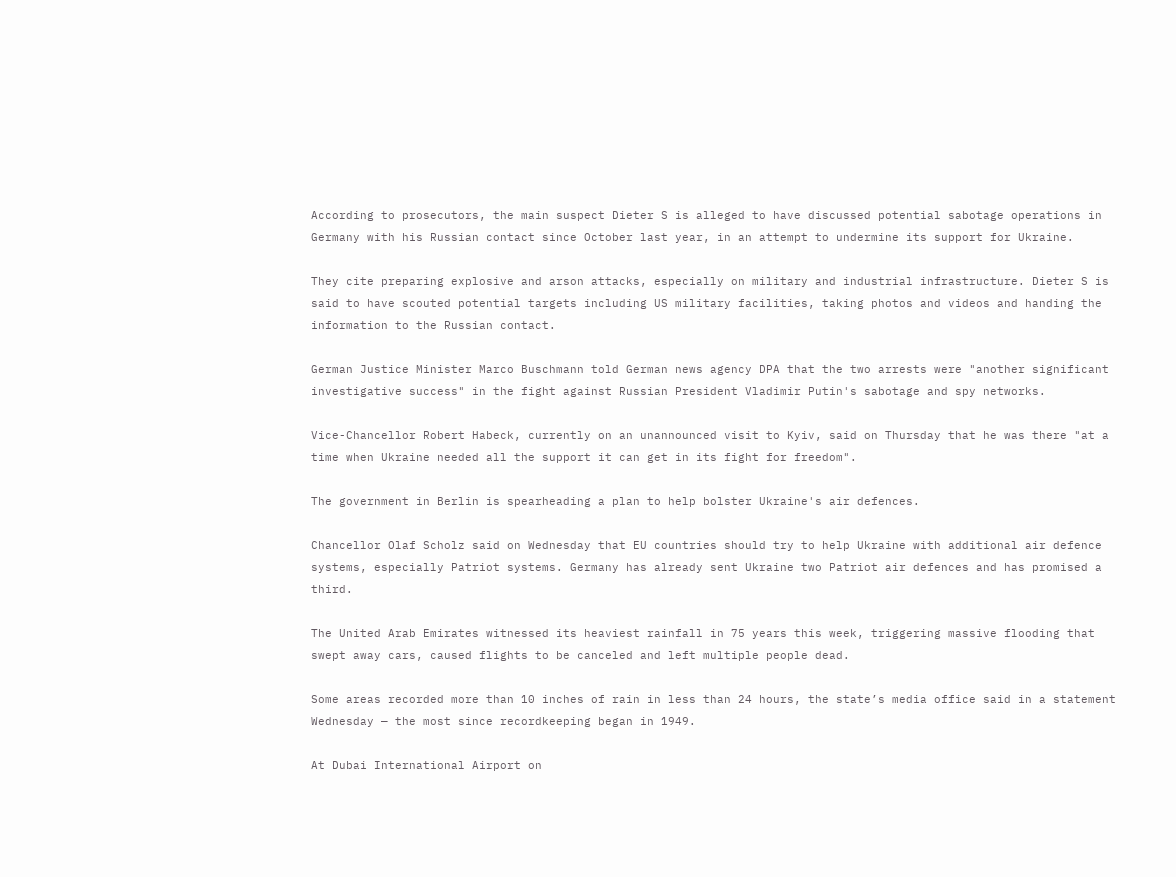According to prosecutors, the main suspect Dieter S is alleged to have discussed potential sabotage operations in Germany with his Russian contact since October last year, in an attempt to undermine its support for Ukraine.

They cite preparing explosive and arson attacks, especially on military and industrial infrastructure. Dieter S is said to have scouted potential targets including US military facilities, taking photos and videos and handing the information to the Russian contact.

German Justice Minister Marco Buschmann told German news agency DPA that the two arrests were "another significant investigative success" in the fight against Russian President Vladimir Putin's sabotage and spy networks.

Vice-Chancellor Robert Habeck, currently on an unannounced visit to Kyiv, said on Thursday that he was there "at a time when Ukraine needed all the support it can get in its fight for freedom".

The government in Berlin is spearheading a plan to help bolster Ukraine's air defences.

Chancellor Olaf Scholz said on Wednesday that EU countries should try to help Ukraine with additional air defence systems, especially Patriot systems. Germany has already sent Ukraine two Patriot air defences and has promised a third.

The United Arab Emirates witnessed its heaviest rainfall in 75 years this week, triggering massive flooding that swept away cars, caused flights to be canceled and left multiple people dead.

Some areas recorded more than 10 inches of rain in less than 24 hours, the state’s media office said in a statement Wednesday — the most since recordkeeping began in 1949.

At Dubai International Airport on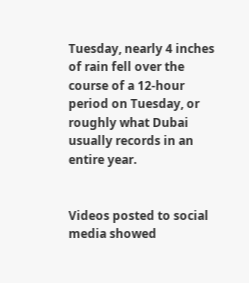Tuesday, nearly 4 inches of rain fell over the course of a 12-hour period on Tuesday, or roughly what Dubai usually records in an entire year.


Videos posted to social media showed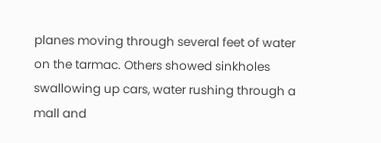planes moving through several feet of water on the tarmac. Others showed sinkholes swallowing up cars, water rushing through a mall and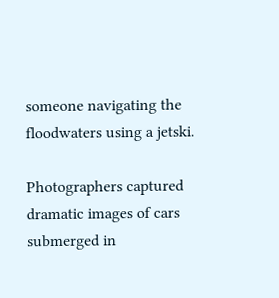someone navigating the floodwaters using a jetski.

Photographers captured dramatic images of cars submerged in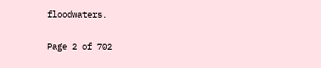floodwaters.

Page 2 of 702